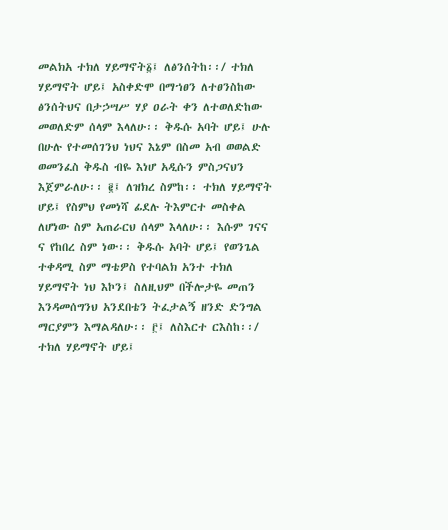መልክአ ተክለ ሃይማኖት፩፤ ለፅንሰትከ፡፡/ ተክለ ሃይማኖት ሆይ፤ አስቀድሞ በማኀፀን ለተፀንስከው ፅንሰትህና በታኃሣሥ ሃያ ዐራት ቀን ለተወለድከው መወለድም ሰላም እላለሁ፡፡ ቅዱሱ አባት ሆይ፤ ሁሉ በሁሉ የተመሰገንህ ነህና እኔም በስመ አብ ወወልድ ወመንፈስ ቅዱስ ብዬ እነሆ አዲሱን ምስጋናህን እጀምራለሁ፡፡ ፪፤ ለዝክረ ስምከ፡፡ ተክለ ሃይማኖት ሆይ፤ የስምህ የመነሻ ፊደሉ ትእምርተ መስቀል ለሆነው ስም አጠራርህ ሰላም እላለሁ፡፡ እሱም ገናና ና የከበረ ስም ነው፡፡ ቅዱሱ አባት ሆይ፤ የወንጌል ተቀዳሚ ስም ማቴዎስ የተባልክ አንተ ተክለ ሃይማኖት ነህ እኮን፤ ስለዚህም በችሎታዬ መጠን እንዳመሰግንህ አንደበቴን ትፈታልኝ ዘንድ ድንግል ማርያምን እማልዳለሁ፡፡ ፫፤ ለስእርተ ርእስከ፡፡/ ተክለ ሃይማኖት ሆይ፤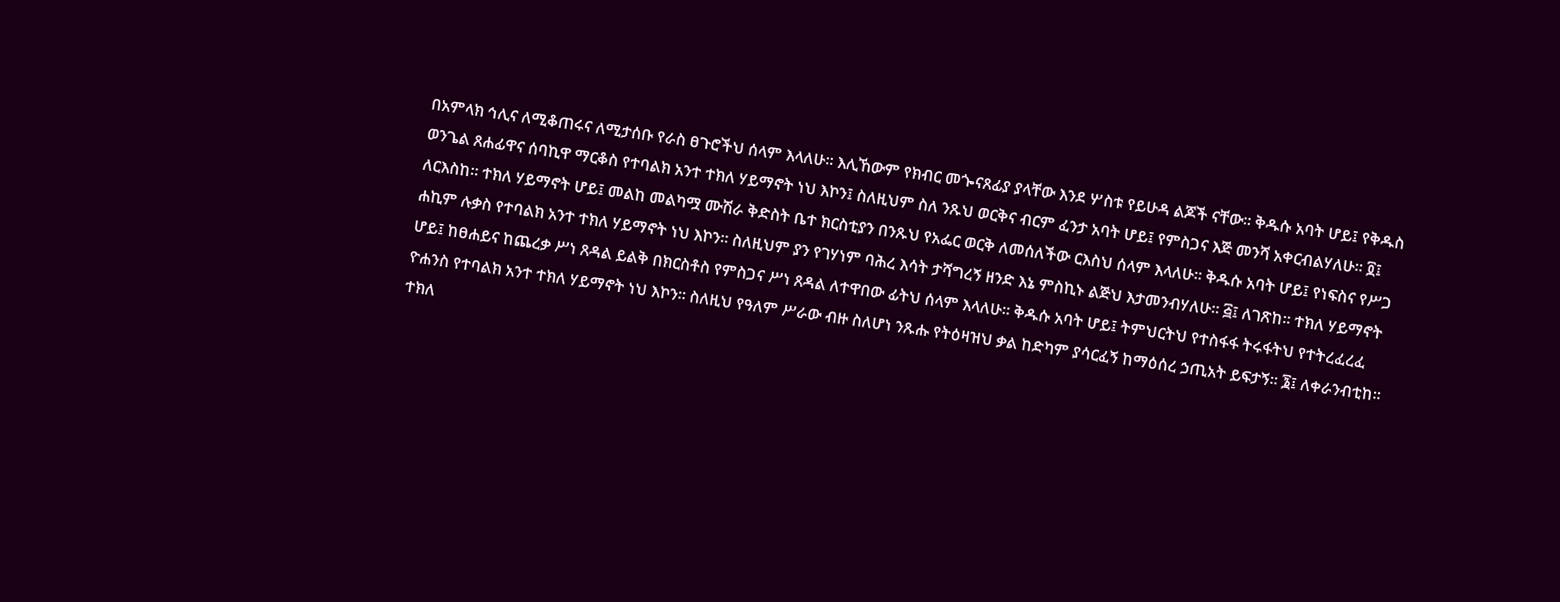በአምላክ ኅሊና ለሚቆጠሩና ለሚታሰቡ የራስ ፀጉሮችህ ሰላም እላለሁ፡፡ እሊኸውም የክብር መጐናጸፊያ ያላቸው እንደ ሦስቱ የይሁዳ ልጆች ናቸው፡፡ ቅዱሱ አባት ሆይ፤ የቅዱስ ወንጌል ጸሐፊዋና ሰባኪዋ ማርቆስ የተባልክ አንተ ተክለ ሃይማኖት ነህ እኮን፤ ስለዚህም ስለ ንጹህ ወርቅና ብርም ፈንታ አባት ሆይ፤ የምስጋና እጅ መንሻ አቀርብልሃለሁ፡፡ ፬፤ ለርእስከ፡፡ ተክለ ሃይማኖት ሆይ፤ መልከ መልካሟ ሙሽራ ቅድስት ቤተ ክርስቲያን በንጹህ የአፌር ወርቅ ለመሰለችው ርእስህ ሰላም እላለሁ፡፡ ቅዱሱ አባት ሆይ፤ የነፍስና የሥጋ ሐኪም ሉቃስ የተባልክ አንተ ተክለ ሃይማኖት ነህ እኮን፡፡ ስለዚህም ያን የገሃነም ባሕረ እሳት ታሻግረኝ ዘንድ እኔ ምስኪኑ ልጅህ እታመንብሃለሁ፡፡ ፭፤ ለገጽከ፡፡ ተክለ ሃይማኖት ሆይ፤ ከፀሐይና ከጨረቃ ሥነ ጸዳል ይልቅ በክርስቶስ የምስጋና ሥነ ጸዳል ለተዋበው ፊትህ ሰላም እላለሁ፡፡ ቅዱሱ አባት ሆይ፤ ትምህርትህ የተስፋፋ ትሩፋትህ የተትረፈረፈ ዮሐንስ የተባልክ አንተ ተክለ ሃይማኖት ነህ እኮን፡፡ ስለዚህ የዓለም ሥራው ብዙ ስለሆነ ንጹሑ የትዕዛዝህ ቃል ከድካም ያሳርፈኝ ከማዕሰረ ኃጢአት ይፍታኝ፡፡ ፮፤ ለቀራንብቲከ፡፡ ተክለ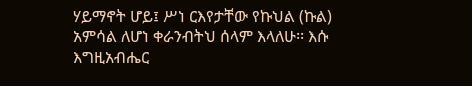ሃይማኖት ሆይ፤ ሥነ ርእየታቸው የኩህል (ኩል) አምሳል ለሆነ ቀራንብትህ ሰላም እላለሁ፡፡ እሱ እግዚአብሔር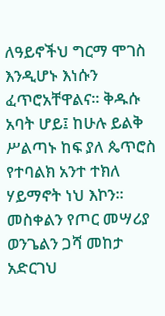ለዓይኖችህ ግርማ ሞገስ እንዲሆኑ እነሱን ፈጥሮአቸዋልና፡፡ ቅዱሱ አባት ሆይ፤ ከሁሉ ይልቅ ሥልጣኑ ከፍ ያለ ጴጥሮስ የተባልክ አንተ ተክለ ሃይማኖት ነህ እኮን፡፡ መስቀልን የጦር መሣሪያ ወንጌልን ጋሻ መከታ አድርገህ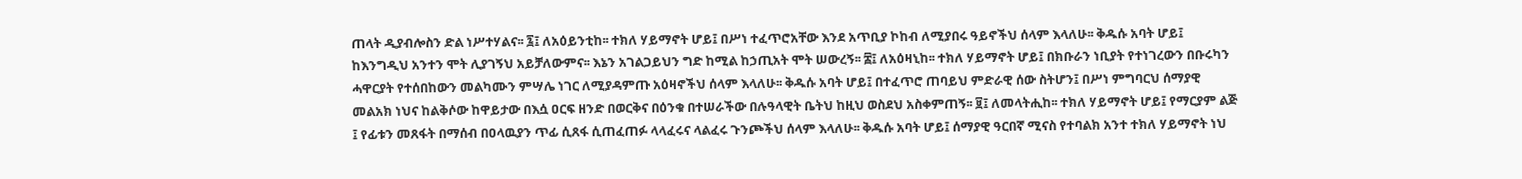ጠላት ዲያብሎስን ድል ነሥተሃልና፡፡ ፯፤ ለአዕይንቲከ፡፡ ተክለ ሃይማኖት ሆይ፤ በሥነ ተፈጥሮአቸው እንደ አጥቢያ ኮከብ ለሚያበሩ ዓይኖችህ ሰላም እላለሁ፡፡ ቅዱሱ አባት ሆይ፤ ከእንግዲህ አንተን ሞት ሊያገኝህ አይቻለውምና፡፡ እኔን አገልጋይህን ግድ ከሚል ከኃጢአት ሞት ሠውረኝ፡፡ ፰፤ ለአዕዛኒከ፡፡ ተክለ ሃይማኖት ሆይ፤ በክቡራን ነቢያት የተነገረውን በቡሩካን ሓዋርያት የተሰበከውን መልካሙን ምሣሌ ነገር ለሚያዳምጡ አዕዛኖችህ ሰላም እላለሁ፡፡ ቅዱሱ አባት ሆይ፤ በተፈጥሮ ጠባይህ ምድራዊ ሰው ስትሆን፤ በሥነ ምግባርህ ሰማያዊ መልአክ ነህና ከልቅሶው ከዋይታው በእሷ ዐርፍ ዘንድ በወርቅና በዕንቁ በተሠራችው በሉዓላዊት ቤትህ ከዚህ ወስደህ አስቀምጠኝ፡፡ ፱፤ ለመላትሒከ፡፡ ተክለ ሃይማኖት ሆይ፤ የማርያም ልጅ ፤ የፊቱን መጸፋት በማሰብ በዐላዉያን ጥፊ ሲጸፋ ሲጠፈጠፉ ላላፈሩና ላልፈሩ ጉንጮችህ ሰላም እላለሁ፡፡ ቅዱሱ አባት ሆይ፤ ሰማያዊ ዓርበኛ ሚናስ የተባልክ አንተ ተክለ ሃይማኖት ነህ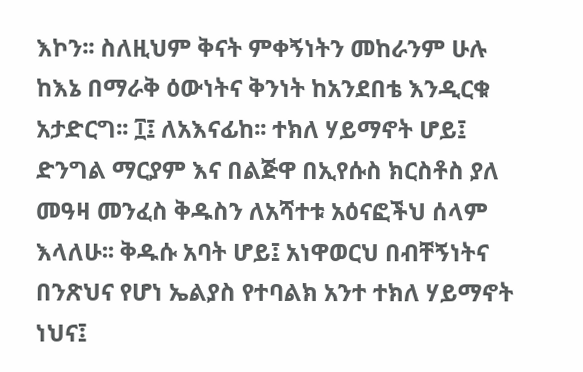እኮን፡፡ ስለዚህም ቅናት ምቀኝነትን መከራንም ሁሉ ከእኔ በማራቅ ዕውነትና ቅንነት ከአንደበቴ እንዲርቁ አታድርግ፡፡ ፲፤ ለአእናፊከ፡፡ ተክለ ሃይማኖት ሆይ፤ ድንግል ማርያም እና በልጅዋ በኢየሱስ ክርስቶስ ያለ መዓዛ መንፈስ ቅዱስን ለአሻተቱ አዕናፎችህ ሰላም እላለሁ፡፡ ቅዱሱ አባት ሆይ፤ አነዋወርህ በብቸኝነትና በንጽህና የሆነ ኤልያስ የተባልክ አንተ ተክለ ሃይማኖት ነህና፤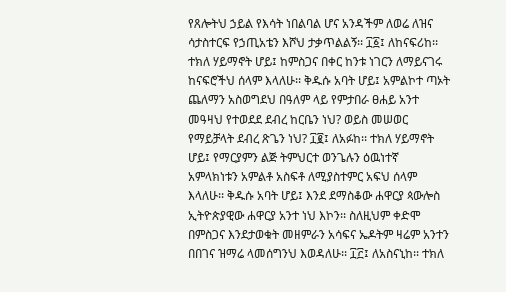የጸሎትህ ኃይል የእሳት ነበልባል ሆና አንዳችም ለወሬ ለዝና ሳታስተርፍ የኃጢአቴን እሾህ ታቃጥልልኝ፡፡ ፲፩፤ ለከናፍሪከ፡፡ ተክለ ሃይማኖት ሆይ፤ ከምስጋና በቀር ከንቱ ነገርን ለማይናገሩ ከናፍሮችህ ሰላም እላለሁ፡፡ ቅዱሱ አባት ሆይ፤ አምልኮተ ጣኦት ጨለማን አስወግደህ በዓለም ላይ የምታበራ ፀሐይ አንተ መዓዛህ የተወደደ ደብረ ከርቤን ነህ? ወይስ መሠወር የማይቻላት ደብረ ጽጌን ነህ? ፲፪፤ ለአፉከ፡፡ ተክለ ሃይማኖት ሆይ፤ የማርያምን ልጅ ትምህርተ ወንጌሉን ዕዉነተኛ አምላክነቱን አምልቶ አስፍቶ ለሚያስተምር አፍህ ሰላም እላለሁ፡፡ ቅዱሱ አባት ሆይ፤ እንደ ደማስቆው ሐዋርያ ጳውሎስ ኢትዮጵያዊው ሐዋርያ አንተ ነህ እኮን፡፡ ስለዚህም ቀድሞ በምስጋና እንደታወቁት መዘምራን አሳፍና ኤዶትም ዛሬም አንተን በበገና ዝማሬ ላመሰግንህ እወዳለሁ፡፡ ፲፫፤ ለአስናኒከ፡፡ ተክለ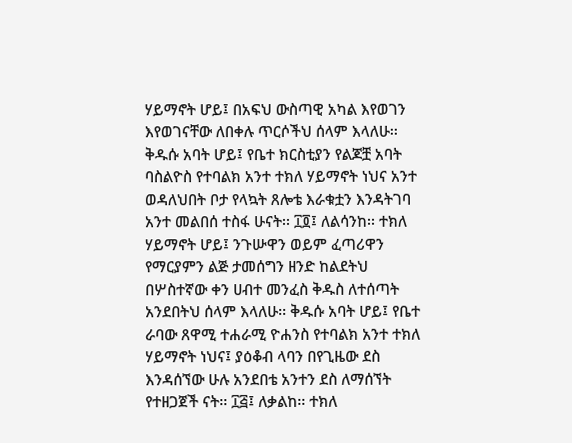ሃይማኖት ሆይ፤ በአፍህ ውስጣዊ አካል እየወገን እየወገናቸው ለበቀሉ ጥርሶችህ ሰላም እላለሁ፡፡ ቅዱሱ አባት ሆይ፤ የቤተ ክርስቲያን የልጆቿ አባት ባስልዮስ የተባልክ አንተ ተክለ ሃይማኖት ነህና አንተ ወዳለህበት ቦታ የላኳት ጸሎቴ እራቁቷን እንዳትገባ አንተ መልበሰ ተስፋ ሁናት፡፡ ፲፬፤ ለልሳንከ፡፡ ተክለ ሃይማኖት ሆይ፤ ንጉሡዋን ወይም ፈጣሪዋን የማርያምን ልጅ ታመሰግን ዘንድ ከልደትህ በሦስተኛው ቀን ሀብተ መንፈስ ቅዱስ ለተሰጣት አንደበትህ ሰላም እላለሁ፡፡ ቅዱሱ አባት ሆይ፤ የቤተ ራባው ጸዋሚ ተሐራሚ ዮሐንስ የተባልክ አንተ ተክለ ሃይማኖት ነህና፤ ያዕቆብ ላባን በየጊዜው ደስ እንዳሰኘው ሁሉ አንደበቴ አንተን ደስ ለማሰኘት የተዘጋጀች ናት፡፡ ፲፭፤ ለቃልከ፡፡ ተክለ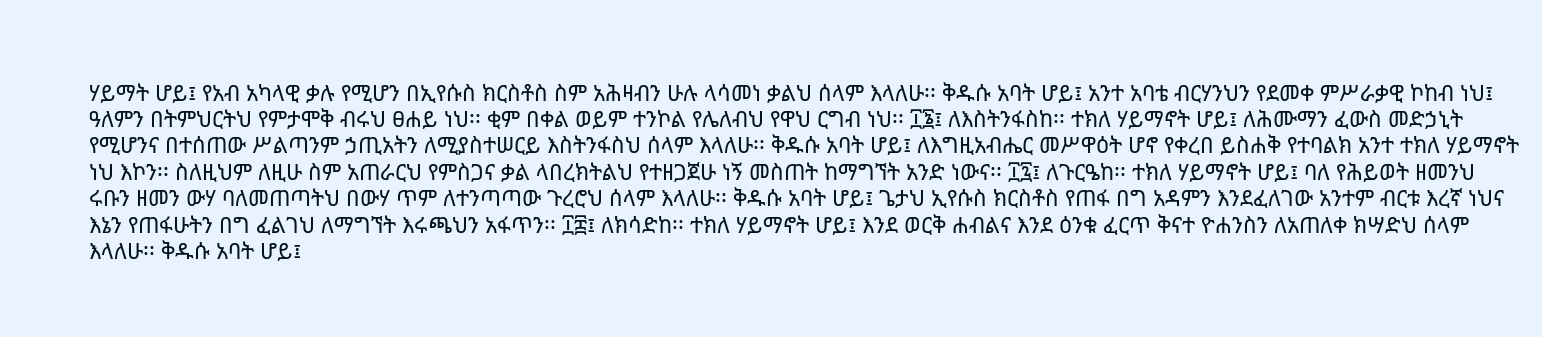ሃይማት ሆይ፤ የአብ አካላዊ ቃሉ የሚሆን በኢየሱስ ክርስቶስ ስም አሕዛብን ሁሉ ላሳመነ ቃልህ ሰላም እላለሁ፡፡ ቅዱሱ አባት ሆይ፤ አንተ አባቴ ብርሃንህን የደመቀ ምሥራቃዊ ኮከብ ነህ፤ ዓለምን በትምህርትህ የምታሞቅ ብሩህ ፀሐይ ነህ፡፡ ቂም በቀል ወይም ተንኮል የሌለብህ የዋህ ርግብ ነህ፡፡ ፲፮፤ ለእስትንፋስከ፡፡ ተክለ ሃይማኖት ሆይ፤ ለሕሙማን ፈውስ መድኃኒት የሚሆንና በተሰጠው ሥልጣንም ኃጢአትን ለሚያስተሠርይ እስትንፋስህ ሰላም እላለሁ፡፡ ቅዱሱ አባት ሆይ፤ ለእግዚአብሔር መሥዋዕት ሆኖ የቀረበ ይስሐቅ የተባልክ አንተ ተክለ ሃይማኖት ነህ እኮን፡፡ ስለዚህም ለዚሁ ስም አጠራርህ የምስጋና ቃል ላበረክትልህ የተዘጋጀሁ ነኝ መስጠት ከማግኘት አንድ ነውና፡፡ ፲፯፤ ለጉርዔከ፡፡ ተክለ ሃይማኖት ሆይ፤ ባለ የሕይወት ዘመንህ ሩቡን ዘመን ውሃ ባለመጠጣትህ በውሃ ጥም ለተንጣጣው ጉረሮህ ሰላም እላለሁ፡፡ ቅዱሱ አባት ሆይ፤ ጌታህ ኢየሱስ ክርስቶስ የጠፋ በግ አዳምን እንደፈለገው አንተም ብርቱ እረኛ ነህና እኔን የጠፋሁትን በግ ፈልገህ ለማግኘት እሩጫህን አፋጥን፡፡ ፲፰፤ ለክሳድከ፡፡ ተክለ ሃይማኖት ሆይ፤ እንደ ወርቅ ሐብልና እንደ ዕንቁ ፈርጥ ቅናተ ዮሐንስን ለአጠለቀ ክሣድህ ሰላም እላለሁ፡፡ ቅዱሱ አባት ሆይ፤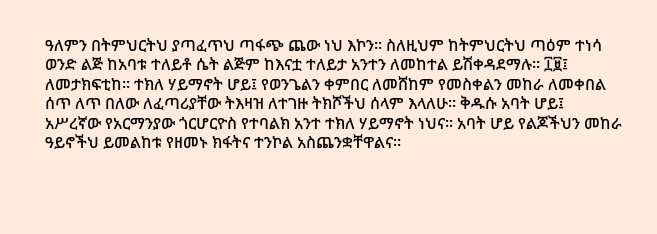ዓለምን በትምህርትህ ያጣፈጥህ ጣፋጭ ጨው ነህ እኮን፡፡ ስለዚህም ከትምህርትህ ጣዕም ተነሳ ወንድ ልጅ ከአባቱ ተለይቶ ሴት ልጅም ከእናቷ ተለይታ አንተን ለመከተል ይሽቀዳደማሉ፡፡ ፲፱፤ ለመታክፍቲከ፡፡ ተክለ ሃይማኖት ሆይ፤ የወንጌልን ቀምበር ለመሸከም የመስቀልን መከራ ለመቀበል ሰጥ ለጥ በለው ለፈጣሪያቸው ትእዛዝ ለተገዙ ትክሾችህ ሰላም እላለሁ፡፡ ቅዱሱ አባት ሆይ፤ አሥረኛው የአርማንያው ጎርሆርዮስ የተባልክ አንተ ተክለ ሃይማኖት ነህና፡፡ አባት ሆይ የልጆችህን መከራ ዓይኖችህ ይመልከቱ የዘመኑ ክፋትና ተንኮል አስጨንቋቸዋልና፡፡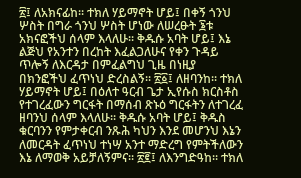፳፤ ለአክናፊከ፡፡ ተክለ ሃይማኖት ሆይ፤ በቀኝ ጎንህ ሦስት በግራ ጎንህ ሦስት ሆነው ለሠረፁት ፮ቱ አክናፎችህ ሰላም እላለሁ፡፡ ቅዱሱ አባት ሆይ፤ እኔ ልጅህ የአንተን በረከት እፈልጋለሁና የቀን ጉዳይ ጥሎኝ ለእርዳታ በምፈልግህ ጊዜ በነዚያ በክንፎችህ ፈጥነህ ድረስልኝ፡፡ ፳፩፤ ለዘባንከ፡፡ ተክለ ሃይማኖት ሆይ፤ በዕለተ ዓርብ ጌታ ኢየሱስ ክርስቶስ የተገረፈውን ግርፋት በማሰብ ጽኑዕ ግርፋትን ለተገረፈ ዘባንህ ሰላም እላለሁ፡፡ ቅዱሱ አባት ሆይ፤ ቅዱስ ቁርባንን የምታቀርብ ንጹሕ ካህን እንደ መሆንህ እኔን ለመርዳት ፈጥነህ ተነሣ አንተ ማድረግ የምትችለውን እኔ ለማወቅ አይቻለኝምና፡፡ ፳፪፤ ለእንግድዓከ፡፡ ተክለ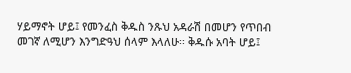ሃይማኖት ሆይ፤ የመንፈስ ቅዱስ ንጹህ አዳራሽ በመሆን የጥበብ መገኛ ለሚሆን እንግድዓህ ሰላም እላለሁ፡፡ ቅዱሱ አባት ሆይ፤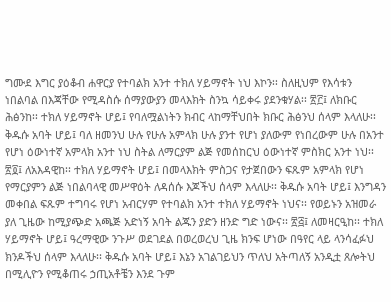ግሙደ እግር ያዕቆብ ሐዋርያ የተባልክ አንተ ተክለ ሃይማኖት ነህ እኮን፡፡ ስለዚህም የእሳቱን ነበልባል በእጃቸው የሚዳስሱ ሰማያውያን መላእክት ስንኳ ሳይቀሩ ያደንቁሃል፡፡ ፳፫፤ ለክቡር ሕፅንከ፡፡ ተክለ ሃይማኖት ሆይ፤ የባለሟልነትን ክብር ላከማቸህበት ክቡር ሕፅንህ ሰላም እላለሁ፡፡ ቅዱሱ አባት ሆይ፤ ባለ ዘመንህ ሁሉ የሁሉ አምላክ ሁሉ ያንተ የሆነ ያለውም የነበረውም ሁሉ በአንተ የሆነ ዕውነተኛ አምላክ አንተ ነህ ስትል ለማርያም ልጅ የመሰከርህ ዕውነተኛ ምስክር አንተ ነህ፡፡ ፳፬፤ ለአእዳዊከ፡፡ ተክለ ሃይማኖት ሆይ፤ በመላእክት ምስጋና የታጀበውን ፍጹም አምላክ የሆነ የማርያምን ልጅ ነበልባላዊ መሥዋዕት ለዳሰሱ እጆችህ ሰላም እላለሁ፡፡ ቅዱሱ አባት ሆይ፤ እንግዳን መቀበል ፍጹም ተግባሩ የሆነ አብርሃም የተባልክ አንተ ተክለ ሃይማኖት ነህና፡፡ የወይኑን አዝመራ ያለ ጊዜው ከሚያጭድ አጫጅ አድነኝ አባት ልጁን ያድን ዘንድ ግድ ነውና፡፡ ፳፭፤ ለመዛርዒከ፡፡ ተክለ ሃይማኖት ሆይ፤ ዓረማዊው ንጉሥ ወደገደል በወረወረህ ጊዜ ክንፍ ሆነው በዓየር ላይ ላንሳፈፉህ ክንዶችህ ሰላም እላለሁ፡፡ ቅዱሱ አባት ሆይ፤ እኔን አገልገይህን ጥለህ አትጣለኝ አንዲቷ ጸሎትህ በሚሊዮን የሚቆጠሩ ኃጢአቶቼን እንደ ጉም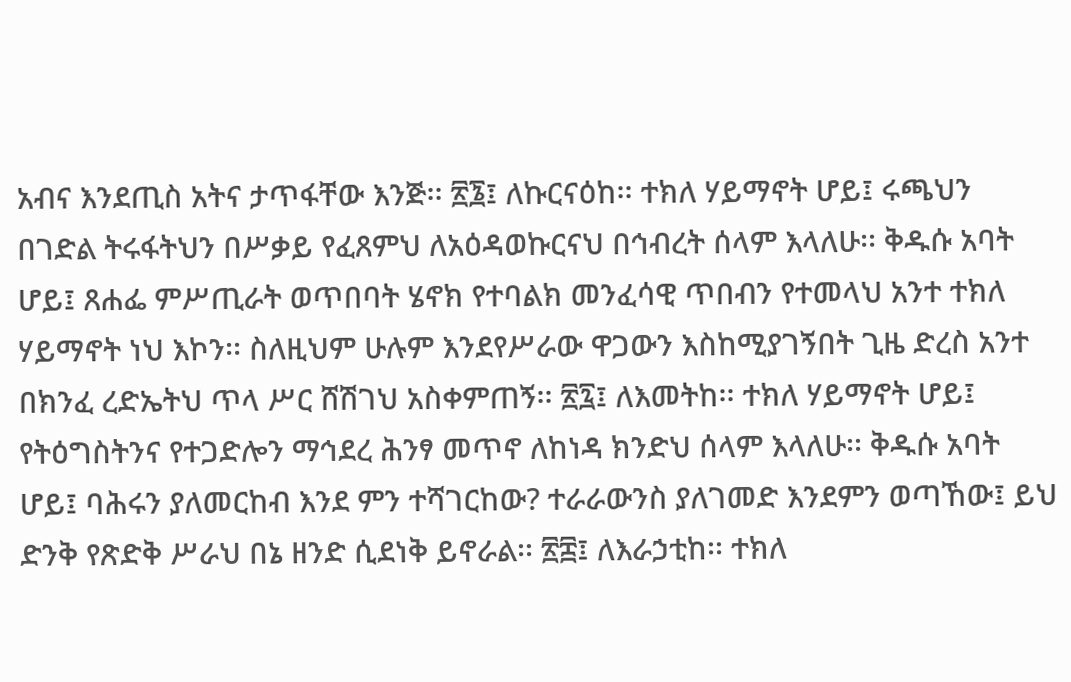አብና እንደጢስ አትና ታጥፋቸው እንጅ፡፡ ፳፮፤ ለኩርናዕከ፡፡ ተክለ ሃይማኖት ሆይ፤ ሩጫህን በገድል ትሩፋትህን በሥቃይ የፈጸምህ ለአዕዳወኩርናህ በኅብረት ሰላም እላለሁ፡፡ ቅዱሱ አባት ሆይ፤ ጸሐፌ ምሥጢራት ወጥበባት ሄኖክ የተባልክ መንፈሳዊ ጥበብን የተመላህ አንተ ተክለ ሃይማኖት ነህ እኮን፡፡ ስለዚህም ሁሉም እንደየሥራው ዋጋውን እስከሚያገኝበት ጊዜ ድረስ አንተ በክንፈ ረድኤትህ ጥላ ሥር ሸሽገህ አስቀምጠኝ፡፡ ፳፯፤ ለእመትከ፡፡ ተክለ ሃይማኖት ሆይ፤ የትዕግስትንና የተጋድሎን ማኅደረ ሕንፃ መጥኖ ለከነዳ ክንድህ ሰላም እላለሁ፡፡ ቅዱሱ አባት ሆይ፤ ባሕሩን ያለመርከብ እንደ ምን ተሻገርከው? ተራራውንስ ያለገመድ እንደምን ወጣኸው፤ ይህ ድንቅ የጽድቅ ሥራህ በኔ ዘንድ ሲደነቅ ይኖራል፡፡ ፳፰፤ ለእራኃቲከ፡፡ ተክለ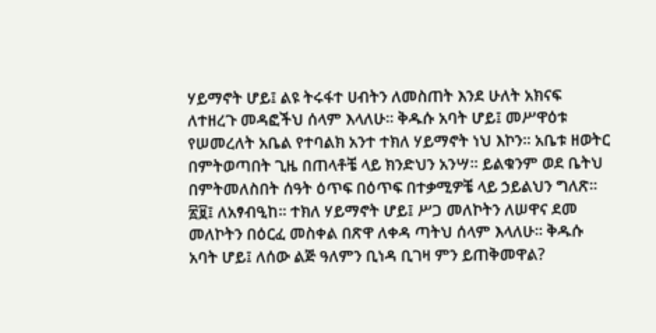ሃይማኖት ሆይ፤ ልዩ ትሩፋተ ሀብትን ለመስጠት እንደ ሁለት አክናፍ ለተዘረጉ መዳፎችህ ሰላም እላለሁ፡፡ ቅዱሱ አባት ሆይ፤ መሥዋዕቱ የሠመረለት አቤል የተባልክ አንተ ተክለ ሃይማኖት ነህ እኮን፡፡ አቤቱ ዘወትር በምትወጣበት ጊዜ በጠላቶቼ ላይ ክንድህን አንሣ፡፡ ይልቁንም ወደ ቤትህ በምትመለስበት ሰዓት ዕጥፍ በዕጥፍ በተቃሚዎቼ ላይ ኃይልህን ግለጽ፡፡ ፳፱፤ ለአፃብዒከ፡፡ ተክለ ሃይማኖት ሆይ፤ ሥጋ መለኮትን ለሠዋና ደመ መለኮትን በዕርፈ መስቀል በጽዋ ለቀዳ ጣትህ ሰላም እላለሁ፡፡ ቅዱሱ አባት ሆይ፤ ለሰው ልጅ ዓለምን ቢነዳ ቢገዛ ምን ይጠቅመዋል?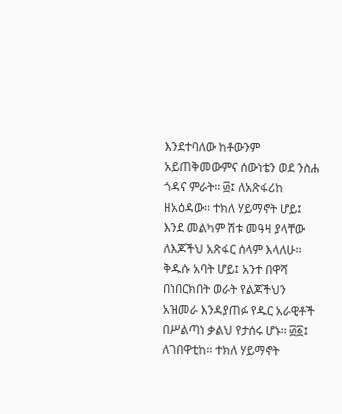እንደተባለው ከቶውንም አይጠቅመውምና ሰውነቴን ወደ ንስሐ ጎዳና ምራት፡፡ ፴፤ ለአጽፋሪከ ዘአዕዳው፡፡ ተክለ ሃይማኖት ሆይ፤ እንደ መልካም ሽቱ መዓዛ ያላቸው ለእጆችህ አጽፋር ሰላም እላለሁ፡፡ ቅዱሱ አባት ሆይ፤ አንተ በዋሻ በነበርክበት ወራት የልጆችህን አዝመራ እንዳያጠፉ የዱር አራዊቶች በሥልጣነ ቃልህ የታሰሩ ሆኑ፡፡ ፴፩፤ ለገበዋቲከ፡፡ ተክለ ሃይማኖት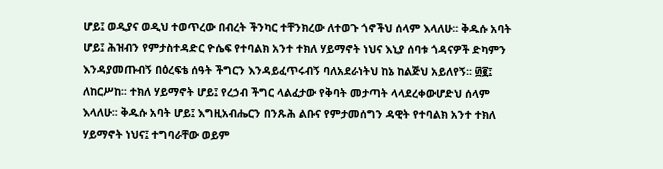ሆይ፤ ወዲያና ወዲህ ተወጥረው በብረት ችንካር ተቸንክረው ለተወጉ ጎኖችህ ሰላም እላለሁ፡፡ ቅዱሱ አባት ሆይ፤ ሕዝብን የምታስተዳድር ዮሴፍ የተባልክ አንተ ተክለ ሃይማኖት ነህና እኒያ ሰባቱ ጎዳናዎች ድካምን እንዳያመጡብኝ በዕረፍቴ ሰዓት ችግርን እንዳይፈጥሩብኝ ባለአደራነትህ ከኔ ከልጅህ አይለየኝ፡፡ ፴፪፤ ለከርሥከ፡፡ ተክለ ሃይማኖት ሆይ፤ የረኃብ ችግር ላልፈታው የቅባት መታጣት ላላደረቀውሆድህ ሰላም እላለሁ፡፡ ቅዱሱ አባት ሆይ፤ እግዚአብሔርን በንጹሕ ልቡና የምታመሰግን ዳዊት የተባልክ አንተ ተክለ ሃይማኖት ነህና፤ ተግባራቸው ወይም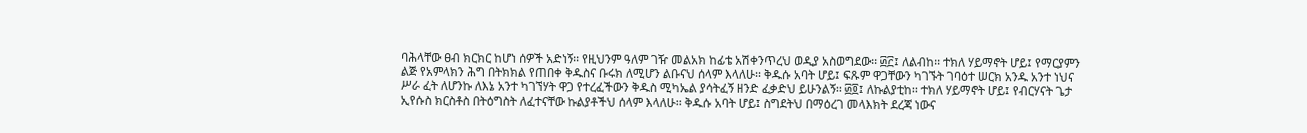ባሕላቸው ፀብ ክርክር ከሆነ ሰዎች አድነኝ፡፡ የዚህንም ዓለም ገዥ መልአክ ከፊቴ አሽቀንጥረህ ወዲያ አስወግደው፡፡ ፴፫፤ ለልብከ፡፡ ተክለ ሃይማኖት ሆይ፤ የማርያምን ልጅ የአምላክን ሕግ በትክክል የጠበቀ ቅዱስና ቡሩክ ለሚሆን ልቡናህ ሰላም እላለሁ፡፡ ቅዱሱ አባት ሆይ፤ ፍጹም ዋጋቸውን ካገኙት ገባዕተ ሠርክ አንዱ አንተ ነህና ሥራ ፈት ለሆንኩ ለእኔ አንተ ካገኘሃት ዋጋ የተረፈችውን ቅዱስ ሚካኤል ያሳትፈኝ ዘንድ ፈቃድህ ይሁንልኝ፡፡ ፴፬፤ ለኩልያቲከ፡፡ ተክለ ሃይማኖት ሆይ፤ የብርሃናት ጌታ ኢየሱስ ክርስቶስ በትዕግስት ለፈተናቸው ኩልያቶችህ ሰላም እላለሁ፡፡ ቅዱሱ አባት ሆይ፤ ስግደትህ በማዕረገ መላእክት ደረጃ ነውና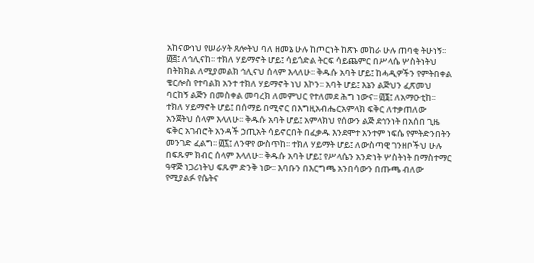አከናውነህ የሠራሃት ጸሎትህ ባለ ዘመኔ ሁሉ ከጦርነት ከጽኑ መከራ ሁሉ ጠባቂ ትሁነኝ፡፡ ፴፭፤ ለኅሊናከ፡፡ ተክለ ሃይማኖት ሆይ፤ ሳይጎድል ትርፍ ሳይጨምር በሥላሴ ሦስትነትህ በትክክል ለሚያመልክ ኅሊናህ ሰላም እላለሁ፡፡ ቅዱሱ አባት ሆይ፤ ከሓዲዎችን የምትበቀል ቄርሎስ የተባልክ አንተ ተክለ ሃይማኖት ነህ እኮን፡፡ አባት ሆይ፤ እኔን ልጅህን ፈጽመህ ባርከኝ ልጅን በመስቀል መባረክ ለመምህር የተለመደ ሕግ ነውና፡፡ ፴፮፤ ለአማዑቲከ፡፡ ተክለ ሃይማኖት ሆይ፤ በሰማይ በሚኖር በእግዚአብሔርአምላክ ፍቅር ለተቃጠለው አንጀትህ ሰላም እላለሁ፡፡ ቅዱሱ አባት ሆይ፤ አምላክህ የሰውን ልጅ ደኅንነት በአሰበ ጊዜ ፍቅር አገብሮት አንዳች ኃጢአት ሳይኖርበት በፈቃዱ እንደሞተ አንተም ነፍሴ የምትድንበትን መንገድ ፈልግ፡፡ ፴፯፤ ለንዋየ ውስጥከ፡፡ ተክለ ሃይማት ሆይ፤ ለውስጣዊ ገንዘቦችህ ሁሉ በፍጹም ክብር ሰላም እላለሁ፡፡ ቅዱሱ አባት ሆይ፤ የሥላሴን አንድነት ሦስትነት በማስተማር ዓዋጅ ነጋሪነትህ ፍጹም ድንቅ ነው፡፡ እባቡን በእርግጫ አንበሳውን በጡጫ ብለው የሚያልፉ የሴትና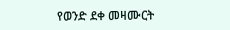የወንድ ደቀ መዛሙርት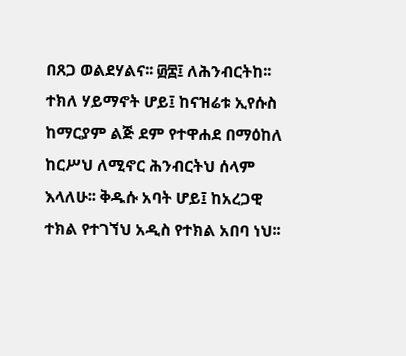በጸጋ ወልደሃልና፡፡ ፴፰፤ ለሕንብርትከ፡፡ ተክለ ሃይማኖት ሆይ፤ ከናዝሬቱ ኢየሱስ ከማርያም ልጅ ደም የተዋሐደ በማዕከለ ከርሥህ ለሚኖር ሕንብርትህ ሰላም እላለሁ፡፡ ቅዱሱ አባት ሆይ፤ ከአረጋዊ ተክል የተገኘህ አዲስ የተክል አበባ ነህ፡፡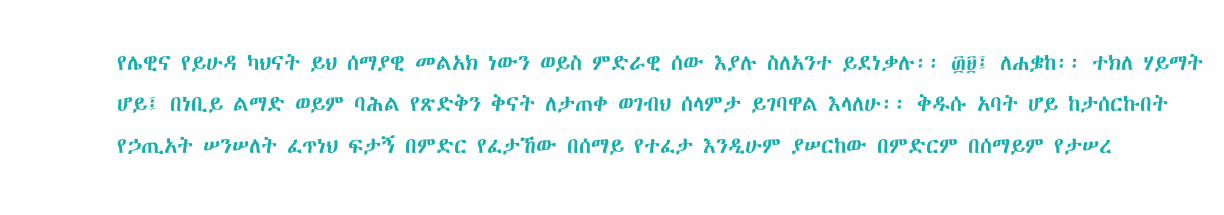የሌዊና የይሁዳ ካህናት ይህ ሰማያዊ መልአክ ነውን ወይስ ምድራዊ ሰው እያሉ ስለአንተ ይደነቃሉ፡፡ ፴፱፤ ለሐቌከ፡፡ ተክለ ሃይማት ሆይ፤ በነቢይ ልማድ ወይም ባሕል የጽድቅን ቅናት ለታጠቀ ወገብህ ሰላምታ ይገባዋል እላለሁ፡፡ ቅዱሱ አባት ሆይ ከታሰርኩበት የኃጢአት ሠንሠለት ፈጥነህ ፍታኝ በምድር የፈታኸው በሰማይ የተፈታ እንዲሁም ያሠርከው በምድርም በሰማይም የታሠረ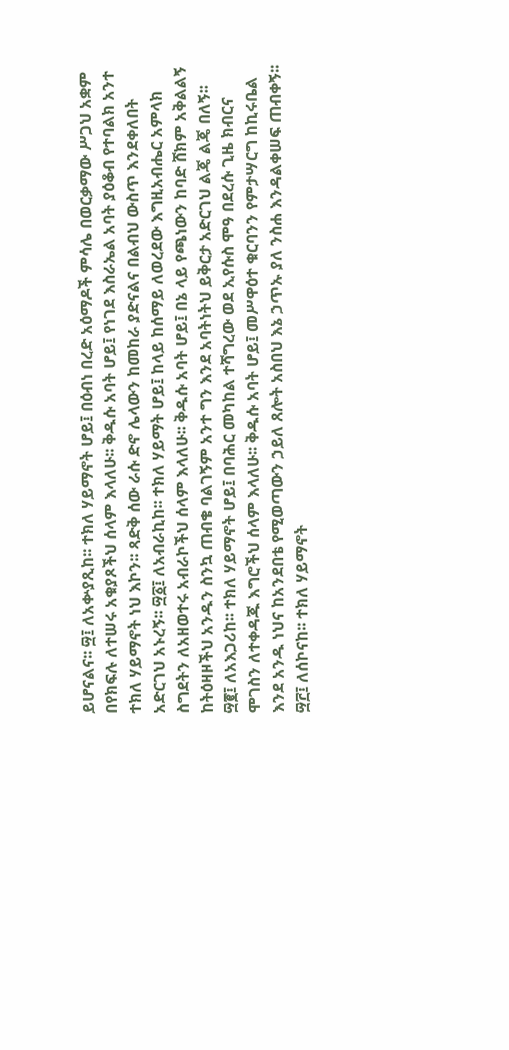ይሆናልና፡፡ ፵፤ ለአቍያጺከ፡፡ ተክለ ሃይማኖት ሆይ፤ በዕብነ በረድ አዕማዶች ምሳሌ በወርቃማው ሥጋህ አቋም በየክፍሉ ለተሠሩ አቁያጾችህ ሰላም እላለሁ፡፡ ቅዱሱ አባት ሆይ፤ የነገደ እስራኤል አባት ያዕቆብ የተባልክ አንተ ተክለ ሃይማኖት ነህ እኮን፡፡ ጻድቅ ሰው ራሱ ድኖ ሌላውን ከመከራ ያድናልና በልብህ ውስጥ እንደቀለበት አድርገህ አኑረኝ፡፡ ፵፩፤ ለአብራኪከ፡፡ ተክለ ሃይማት ሆይ፤ ከላይ ከሰማይ ለወረደው እግዚአብሔር አምላክ ስግደትን ለአዘወተሩ አብራኮችህ ሰላም እላለሁ፡፡ ቅዱሱ አባት ሆይ፤ በኔ ላይ የጫነውን ከባድ ሸክም አቅልልኝ ከትዕዛዞችህ አንዱን ስንኳ ጠብቄ ባልገኝም አንተ ግን እንደ አባትነትህ ይቅርታ አድርገህ ልጄ ልጄ በለኝ፡፡ ፵፪፤ ለአእጋሪከ፡፡ ተክለ ሃይማኖት ሆይ፤ በባሕር መካከል ተሻግረው ወደ ኢየሱስ ሞዓ በደረሱ ጊዜ ክብርና ሞገስን ለተቀዳጁ እግሮችህ ሰላም እላለሁ፡፡ ቅዱሱ አባት ሆይ፤ መሥዋዕተ ቁርባንን የምታሣርግ ከኪሩቤል እንደ አንዱ ነህና ከአንደበቴ የሚወጣውን ኃይለ ጸሎት አስበህ እኔ ኃጥኡ ያለ ንስሐ እንዳልቀሠፍ ጠብቀኝ፡፡ ፵፫፤ ለሰኮናከ፡፡ ተክለ ሃይማኖት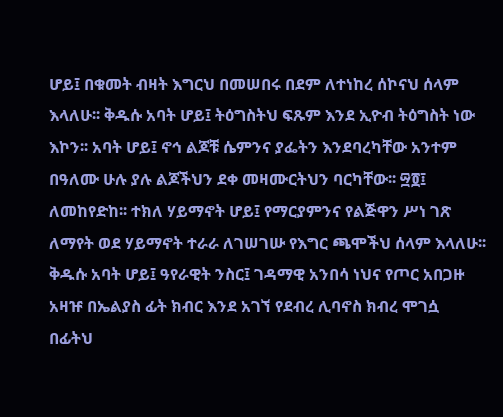ሆይ፤ በቁመት ብዛት እግርህ በመሠበሩ በደም ለተነከረ ሰኮናህ ሰላም እላለሁ፡፡ ቅዱሱ አባት ሆይ፤ ትዕግስትህ ፍጹም እንደ ኢዮብ ትዕግስት ነው እኮን፡፡ አባት ሆይ፤ ኖኅ ልጆቹ ሴምንና ያፌትን እንደባረካቸው አንተም በዓለሙ ሁሉ ያሉ ልጆችህን ደቀ መዛሙርትህን ባርካቸው፡፡ ፵፬፤ ለመከየድከ፡፡ ተክለ ሃይማኖት ሆይ፤ የማርያምንና የልጅዋን ሥነ ገጽ ለማየት ወደ ሃይማኖት ተራራ ለገሠገሡ የእግር ጫሞችህ ሰላም እላለሁ፡፡ ቅዱሱ አባት ሆይ፤ ዓየራዊት ንስር፤ ገዳማዊ አንበሳ ነህና የጦር አበጋዙ አዛዡ በኤልያስ ፊት ክብር እንደ አገኘ የደብረ ሊባኖስ ክብረ ሞገሷ በፊትህ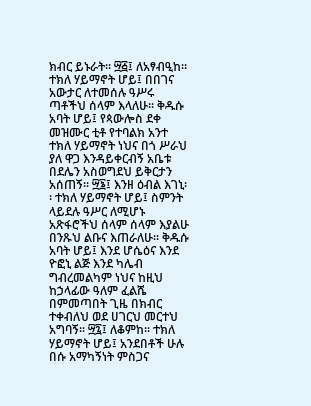ክብር ይኑራት፡፡ ፵፭፤ ለአፃብዒከ፡፡ ተክለ ሃይማኖት ሆይ፤ በበገና አውታር ለተመሰሉ ዓሥሩ ጣቶችህ ሰላም እላለሁ፡፡ ቅዱሱ አባት ሆይ፤ የጳውሎስ ደቀ መዝሙር ቲቶ የተባልክ አንተ ተክለ ሃይማኖት ነህና በጎ ሥራህ ያለ ዋጋ እንዳይቀርብኝ አቤቱ በደሌን አስወግደህ ይቅርታን አሰጠኝ፡፡ ፵፮፤ እንዘ ዕብል እገኒ፡፡ ተክለ ሃይማኖት ሆይ፤ ስምንት ላይደሉ ዓሥር ለሚሆኑ አጽፋሮችህ ሰላም ሰላም እያልሁ በንጹህ ልቡና እጠራለሁ፡፡ ቅዱሱ አባት ሆይ፤ እንደ ሆሴዕና እንደ ዮፎኒ ልጅ እንደ ካሌብ ግብረመልካም ነህና ከዚህ ከኃላፊው ዓለም ፈልሼ በምመጣበት ጊዜ በክብር ተቀብለህ ወደ ሀገርህ መርተህ አግባኝ፡፡ ፵፯፤ ለቆምከ፡፡ ተክለ ሃይማኖት ሆይ፤ አንደበቶች ሁሉ በሱ አማካኝነት ምስጋና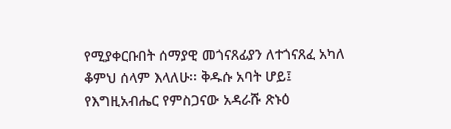የሚያቀርቡበት ሰማያዊ መጎናጸፊያን ለተጎናጸፈ አካለ ቆምህ ሰላም እላለሁ፡፡ ቅዱሱ አባት ሆይ፤ የእግዚአብሔር የምስጋናው አዳራሹ ጽኑዕ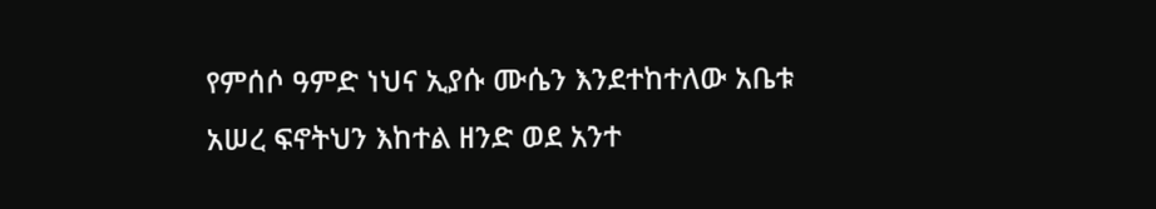የምሰሶ ዓምድ ነህና ኢያሱ ሙሴን እንደተከተለው አቤቱ አሠረ ፍኖትህን እከተል ዘንድ ወደ አንተ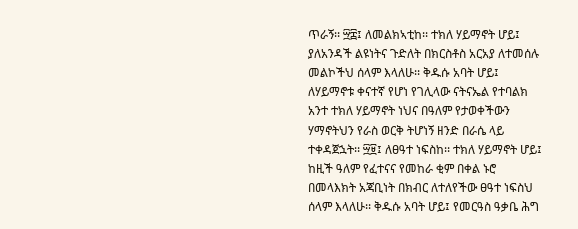ጥራኝ፡፡ ፵፰፤ ለመልክኣቲከ፡፡ ተክለ ሃይማኖት ሆይ፤ ያለአንዳች ልዩነትና ጉድለት በክርስቶስ አርአያ ለተመሰሉ መልኮችህ ሰላም እላለሁ፡፡ ቅዱሱ አባት ሆይ፤ ለሃይማኖቱ ቀናተኛ የሆነ የገሊላው ናትናኤል የተባልክ አንተ ተክለ ሃይማኖት ነህና በዓለም የታወቀችውን ሃማኖትህን የራስ ወርቅ ትሆነኝ ዘንድ በራሴ ላይ ተቀዳጀኋት፡፡ ፵፱፤ ለፀዓተ ነፍስከ፡፡ ተክለ ሃይማኖት ሆይ፤ ከዚች ዓለም የፈተናና የመከራ ቂም በቀል ኑሮ በመላእክት አጃቢነት በክብር ለተለየችው ፀዓተ ነፍስህ ሰላም እላለሁ፡፡ ቅዱሱ አባት ሆይ፤ የመርዓስ ዓቃቤ ሕግ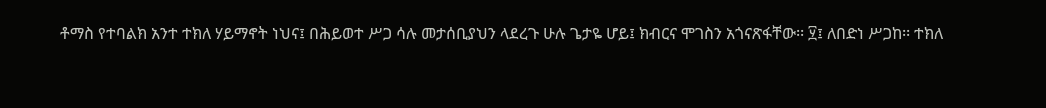ቶማስ የተባልክ አንተ ተክለ ሃይማኖት ነህና፤ በሕይወተ ሥጋ ሳሉ መታሰቢያህን ላደረጉ ሁሉ ጌታዬ ሆይ፤ ክብርና ሞገስን አጎናጽፋቸው፡፡ ፶፤ ለበድነ ሥጋከ፡፡ ተክለ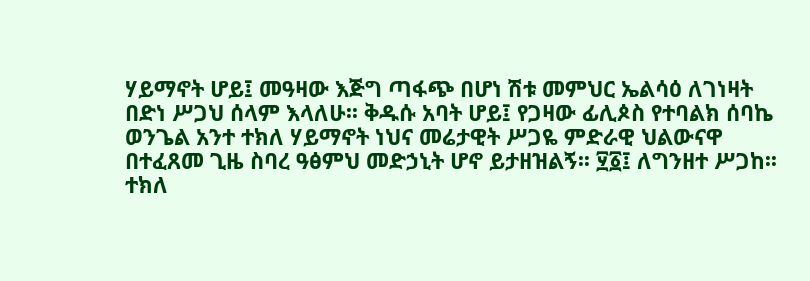ሃይማኖት ሆይ፤ መዓዛው እጅግ ጣፋጭ በሆነ ሽቱ መምህር ኤልሳዕ ለገነዛት በድነ ሥጋህ ሰላም እላለሁ፡፡ ቅዱሱ አባት ሆይ፤ የጋዛው ፊሊጶስ የተባልክ ሰባኬ ወንጌል አንተ ተክለ ሃይማኖት ነህና መሬታዊት ሥጋዬ ምድራዊ ህልውናዋ በተፈጸመ ጊዜ ስባረ ዓፅምህ መድኃኒት ሆኖ ይታዘዝልኝ፡፡ ፶፩፤ ለግንዘተ ሥጋከ፡፡ ተክለ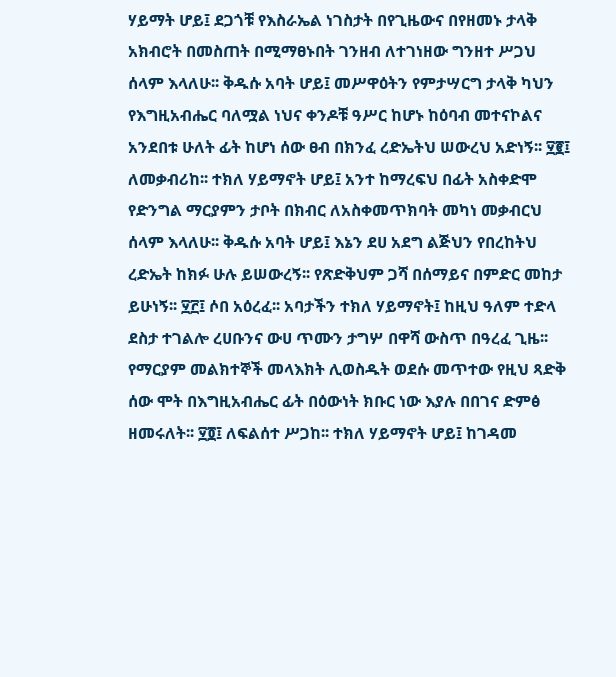ሃይማት ሆይ፤ ደጋጎቹ የእስራኤል ነገስታት በየጊዜውና በየዘመኑ ታላቅ አክብሮት በመስጠት በሚማፀኑበት ገንዘብ ለተገነዘው ግንዘተ ሥጋህ ሰላም እላለሁ፡፡ ቅዱሱ አባት ሆይ፤ መሥዋዕትን የምታሣርግ ታላቅ ካህን የእግዚአብሔር ባለሟል ነህና ቀንዶቹ ዓሥር ከሆኑ ከዕባብ መተናኮልና አንደበቱ ሁለት ፊት ከሆነ ሰው ፀብ በክንፈ ረድኤትህ ሠውረህ አድነኝ፡፡ ፶፪፤ ለመቃብሪከ፡፡ ተክለ ሃይማኖት ሆይ፤ አንተ ከማረፍህ በፊት አስቀድሞ የድንግል ማርያምን ታቦት በክብር ለአስቀመጥክባት መካነ መቃብርህ ሰላም እላለሁ፡፡ ቅዱሱ አባት ሆይ፤ እኔን ደሀ አደግ ልጅህን የበረከትህ ረድኤት ከክፉ ሁሉ ይሠውረኝ፡፡ የጽድቅህም ጋሻ በሰማይና በምድር መከታ ይሁነኝ፡፡ ፶፫፤ ሶበ አዕረፈ፡፡ አባታችን ተክለ ሃይማኖት፤ ከዚህ ዓለም ተድላ ደስታ ተገልሎ ረሀቡንና ውሀ ጥሙን ታግሦ በዋሻ ውስጥ በዓረፈ ጊዜ፡፡ የማርያም መልክተኞች መላእክት ሊወስዱት ወደሱ መጥተው የዚህ ጻድቅ ሰው ሞት በእግዚአብሔር ፊት በዕውነት ክቡር ነው እያሉ በበገና ድምፅ ዘመሩለት፡፡ ፶፬፤ ለፍልሰተ ሥጋከ፡፡ ተክለ ሃይማኖት ሆይ፤ ከገዳመ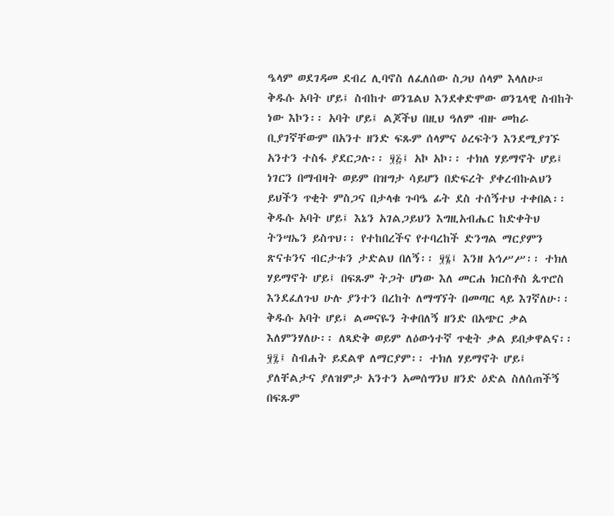ዔላም ወደገዳመ ደብረ ሊባኖስ ለፈለሰው ስጋህ ሰላም እላለሁ። ቅዱሱ አባት ሆይ፤ ስብከተ ወንጌልህ እንደቀድሞው ወንጌላዊ ስብከት ነው እኮን፡፡ አባት ሆይ፤ ልጆችህ በዚህ ዓለም ብዙ መከራ ቢያገኛቸውም በአንተ ዘንድ ፍጹም ሰላምና ዕረፍትን እንደሚያገኙ አንተን ተስፋ ያደርጋሉ፡፡ ፶፭፤ አኮ አኮ፡፡ ተክለ ሃይማኖት ሆይ፤ ነገርን በማብዛት ወይም በዝግታ ሳይሆን በድፍረት ያቀረብኩልህን ይህችን ጥቂት ምስጋና በታላቁ ጉባዔ ፊት ደስ ተሰኝተህ ተቀበል፡፡ ቅዱሱ አባት ሆይ፤ እኔን አገልጋይህን እግዚአብሔር ከድቀትህ ትንሣኤን ይስጥህ፡፡ የተከበረችና የተባረከች ድንግል ማርያምን ጽናቱንና ብርታቱን ታድልህ በለኝ፡፡ ፶፮፤ እንዘ አኅሥሥ፡፡ ተክለ ሃይማኖት ሆይ፤ በፍጹም ትጋት ሆነው እለ መርሐ ክርስቶስ ጴጥሮስ እንደፈለጉህ ሁሉ ያንተን በረከት ለማግኘት በመጣር ላይ እገኛለሁ፡፡ቅዱሱ አባት ሆይ፤ ልመናዬን ትቀበለኝ ዘንድ በአጭር ቃል እለምንሃለሁ፡፡ ለጻድቅ ወይም ለዕውነተኛ ጥቂት ቃል ይበቃዋልና፡፡ ፶፯፤ ስብሐት ይደልዋ ለማርያም፡፡ ተክለ ሃይማኖት ሆይ፤ ያለቸልታና ያለዝምታ አንተን አመሰግንህ ዘንድ ዕድል ስለሰጠችኝ በፍጹም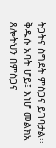ትጋትና ስግደት ምስጋና ይገባታል፡፡ ቅዱሱ አባት ሆይ፤ እነሆ መልክአ ጸሎትህን በምስጋና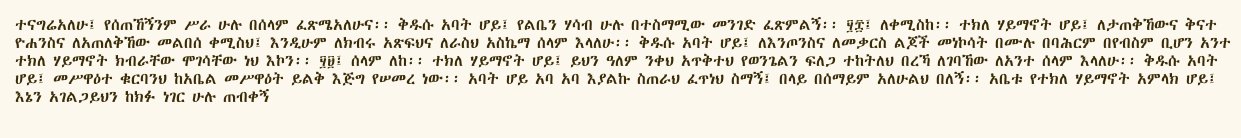ተናግሬአለሁ፤ የሰጠኸኝንም ሥራ ሁሉ በሰላም ፈጽሜአለሁና፡፡ ቅዱሱ አባት ሆይ፤ የልቤን ሃሳብ ሁሉ በተስማሚው መንገድ ፈጽምልኝ፡፡ ፶፰፤ ለቀሚስከ፡፡ ተክለ ሃይማኖት ሆይ፤ ለታጠቅኸውና ቅናተ ዮሐንስና ለአጠለቅኸው መልበሰ ቀሚስህ፤ እንዲሁም ለክብሩ አጽፍህና ለራስህ አስኬማ ሰላም እላለሁ፡፡ ቅዱሱ አባት ሆይ፤ ለእንጦንስና ለመቃርስ ልጆች መነኮሳት በሙሉ በባሕርም በየብስም ቢሆን አንተ ተክለ ሃይማኖት ክብራቸው ሞገሳቸው ነህ እኮን፡፡ ፶፱፤ ሰላም ለከ፡፡ ተክለ ሃይማኖት ሆይ፤ ይህን ዓለም ንቀህ አጥቅተህ የወንጌልን ፍለጋ ተከትለህ በረኻ ለገባኸው ለአንተ ሰላም እላለሁ፡፡ ቅዱሱ አባት ሆይ፤ መሥዋዕተ ቁርባንህ ከአቤል መሥዋዕት ይልቅ እጅግ የሠመረ ነው፡፡ አባት ሆይ አባ አባ እያልኩ ስጠራህ ፈጥነህ ስማኝ፤ በላይ በሰማይም አለሁልህ በለኝ፡፡ አቤቱ የተክለ ሃይማኖት አምላክ ሆይ፤ እኔን አገልጋይህን ከክፉ ነገር ሁሉ ጠብቀኝ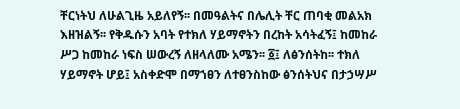ቸርነትህ ለሁልጊዜ አይለየኝ፡፡ በመዓልትና በሌሊት ቸር ጠባቂ መልአክ እዘዝልኝ፡፡ የቅዱሱን አባት የተክለ ሃይማኖትን በረከት አሳትፈኝ፤ ከመከራ ሥጋ ከመከራ ነፍስ ሠውረኝ ለዘላለሙ አሜን፡፡ ፩፤ ለፅንሰትከ፡፡ ተክለ ሃይማኖት ሆይ፤ አስቀድሞ በማኀፀን ለተፀንስከው ፅንሰትህና በታኃሣሥ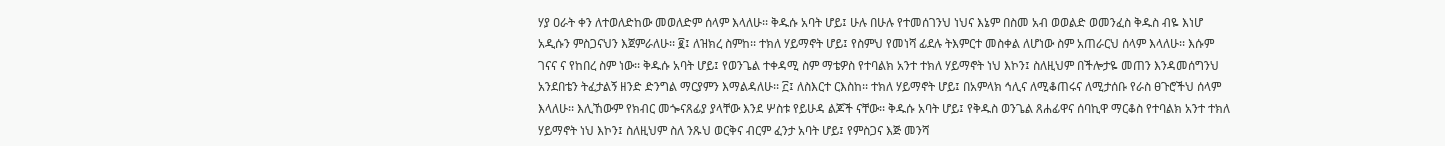ሃያ ዐራት ቀን ለተወለድከው መወለድም ሰላም እላለሁ፡፡ ቅዱሱ አባት ሆይ፤ ሁሉ በሁሉ የተመሰገንህ ነህና እኔም በስመ አብ ወወልድ ወመንፈስ ቅዱስ ብዬ እነሆ አዲሱን ምስጋናህን እጀምራለሁ፡፡ ፪፤ ለዝክረ ስምከ፡፡ ተክለ ሃይማኖት ሆይ፤ የስምህ የመነሻ ፊደሉ ትእምርተ መስቀል ለሆነው ስም አጠራርህ ሰላም እላለሁ፡፡ እሱም ገናና ና የከበረ ስም ነው፡፡ ቅዱሱ አባት ሆይ፤ የወንጌል ተቀዳሚ ስም ማቴዎስ የተባልክ አንተ ተክለ ሃይማኖት ነህ እኮን፤ ስለዚህም በችሎታዬ መጠን እንዳመሰግንህ አንደበቴን ትፈታልኝ ዘንድ ድንግል ማርያምን እማልዳለሁ፡፡ ፫፤ ለስእርተ ርእስከ፡፡ ተክለ ሃይማኖት ሆይ፤ በአምላክ ኅሊና ለሚቆጠሩና ለሚታሰቡ የራስ ፀጉሮችህ ሰላም እላለሁ፡፡ እሊኸውም የክብር መጐናጸፊያ ያላቸው እንደ ሦስቱ የይሁዳ ልጆች ናቸው፡፡ ቅዱሱ አባት ሆይ፤ የቅዱስ ወንጌል ጸሐፊዋና ሰባኪዋ ማርቆስ የተባልክ አንተ ተክለ ሃይማኖት ነህ እኮን፤ ስለዚህም ስለ ንጹህ ወርቅና ብርም ፈንታ አባት ሆይ፤ የምስጋና እጅ መንሻ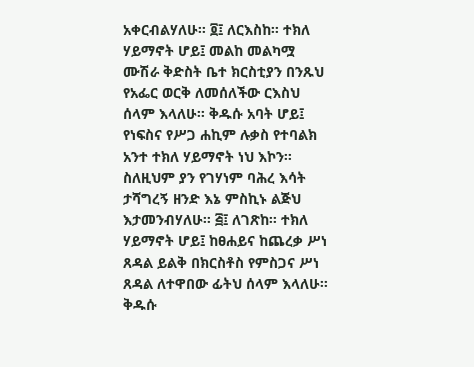አቀርብልሃለሁ፡፡ ፬፤ ለርእስከ፡፡ ተክለ ሃይማኖት ሆይ፤ መልከ መልካሟ ሙሽራ ቅድስት ቤተ ክርስቲያን በንጹህ የአፌር ወርቅ ለመሰለችው ርእስህ ሰላም እላለሁ፡፡ ቅዱሱ አባት ሆይ፤ የነፍስና የሥጋ ሐኪም ሉቃስ የተባልክ አንተ ተክለ ሃይማኖት ነህ እኮን፡፡ ስለዚህም ያን የገሃነም ባሕረ እሳት ታሻግረኝ ዘንድ እኔ ምስኪኑ ልጅህ እታመንብሃለሁ፡፡ ፭፤ ለገጽከ፡፡ ተክለ ሃይማኖት ሆይ፤ ከፀሐይና ከጨረቃ ሥነ ጸዳል ይልቅ በክርስቶስ የምስጋና ሥነ ጸዳል ለተዋበው ፊትህ ሰላም እላለሁ፡፡ ቅዱሱ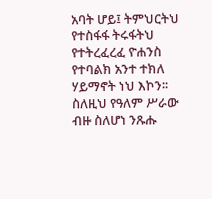አባት ሆይ፤ ትምህርትህ የተስፋፋ ትሩፋትህ የተትረፈረፈ ዮሐንስ የተባልክ አንተ ተክለ ሃይማኖት ነህ እኮን፡፡ ስለዚህ የዓለም ሥራው ብዙ ስለሆነ ንጹሑ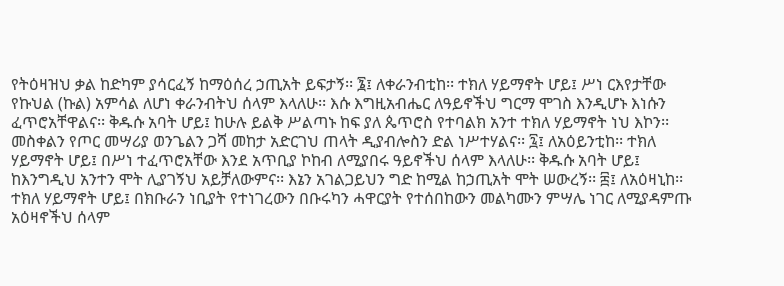የትዕዛዝህ ቃል ከድካም ያሳርፈኝ ከማዕሰረ ኃጢአት ይፍታኝ፡፡ ፮፤ ለቀራንብቲከ፡፡ ተክለ ሃይማኖት ሆይ፤ ሥነ ርእየታቸው የኩህል (ኩል) አምሳል ለሆነ ቀራንብትህ ሰላም እላለሁ፡፡ እሱ እግዚአብሔር ለዓይኖችህ ግርማ ሞገስ እንዲሆኑ እነሱን ፈጥሮአቸዋልና፡፡ ቅዱሱ አባት ሆይ፤ ከሁሉ ይልቅ ሥልጣኑ ከፍ ያለ ጴጥሮስ የተባልክ አንተ ተክለ ሃይማኖት ነህ እኮን፡፡ መስቀልን የጦር መሣሪያ ወንጌልን ጋሻ መከታ አድርገህ ጠላት ዲያብሎስን ድል ነሥተሃልና፡፡ ፯፤ ለአዕይንቲከ፡፡ ተክለ ሃይማኖት ሆይ፤ በሥነ ተፈጥሮአቸው እንደ አጥቢያ ኮከብ ለሚያበሩ ዓይኖችህ ሰላም እላለሁ፡፡ ቅዱሱ አባት ሆይ፤ ከእንግዲህ አንተን ሞት ሊያገኝህ አይቻለውምና፡፡ እኔን አገልጋይህን ግድ ከሚል ከኃጢአት ሞት ሠውረኝ፡፡ ፰፤ ለአዕዛኒከ፡፡ ተክለ ሃይማኖት ሆይ፤ በክቡራን ነቢያት የተነገረውን በቡሩካን ሓዋርያት የተሰበከውን መልካሙን ምሣሌ ነገር ለሚያዳምጡ አዕዛኖችህ ሰላም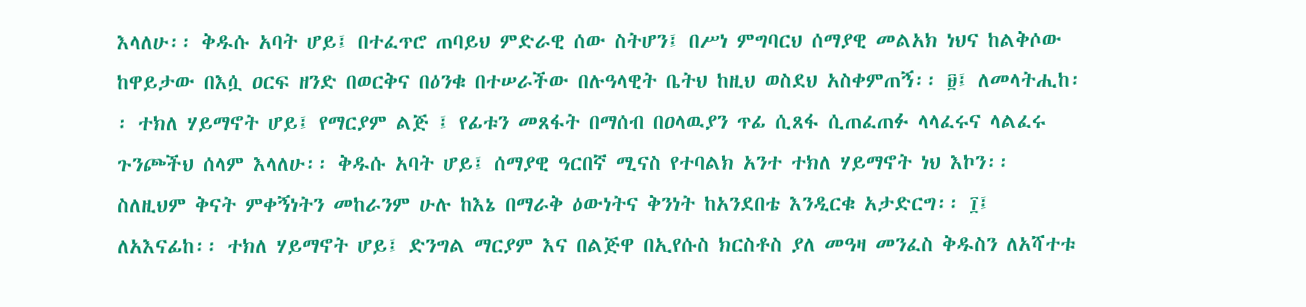እላለሁ፡፡ ቅዱሱ አባት ሆይ፤ በተፈጥሮ ጠባይህ ምድራዊ ሰው ስትሆን፤ በሥነ ምግባርህ ሰማያዊ መልአክ ነህና ከልቅሶው ከዋይታው በእሷ ዐርፍ ዘንድ በወርቅና በዕንቁ በተሠራችው በሉዓላዊት ቤትህ ከዚህ ወስደህ አስቀምጠኝ፡፡ ፱፤ ለመላትሒከ፡፡ ተክለ ሃይማኖት ሆይ፤ የማርያም ልጅ ፤ የፊቱን መጸፋት በማሰብ በዐላዉያን ጥፊ ሲጸፋ ሲጠፈጠፉ ላላፈሩና ላልፈሩ ጉንጮችህ ሰላም እላለሁ፡፡ ቅዱሱ አባት ሆይ፤ ሰማያዊ ዓርበኛ ሚናስ የተባልክ አንተ ተክለ ሃይማኖት ነህ እኮን፡፡ ስለዚህም ቅናት ምቀኝነትን መከራንም ሁሉ ከእኔ በማራቅ ዕውነትና ቅንነት ከአንደበቴ እንዲርቁ አታድርግ፡፡ ፲፤ ለአእናፊከ፡፡ ተክለ ሃይማኖት ሆይ፤ ድንግል ማርያም እና በልጅዋ በኢየሱስ ክርስቶስ ያለ መዓዛ መንፈስ ቅዱስን ለአሻተቱ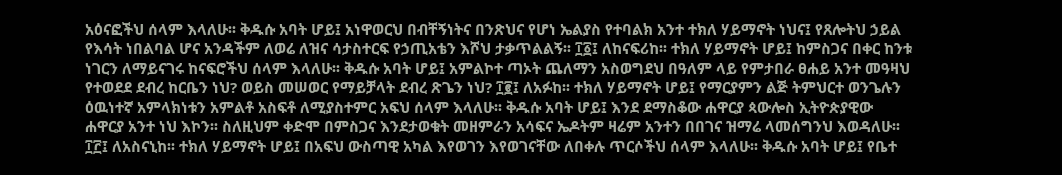አዕናፎችህ ሰላም እላለሁ፡፡ ቅዱሱ አባት ሆይ፤ አነዋወርህ በብቸኝነትና በንጽህና የሆነ ኤልያስ የተባልክ አንተ ተክለ ሃይማኖት ነህና፤ የጸሎትህ ኃይል የእሳት ነበልባል ሆና አንዳችም ለወሬ ለዝና ሳታስተርፍ የኃጢአቴን እሾህ ታቃጥልልኝ፡፡ ፲፩፤ ለከናፍሪከ፡፡ ተክለ ሃይማኖት ሆይ፤ ከምስጋና በቀር ከንቱ ነገርን ለማይናገሩ ከናፍሮችህ ሰላም እላለሁ፡፡ ቅዱሱ አባት ሆይ፤ አምልኮተ ጣኦት ጨለማን አስወግደህ በዓለም ላይ የምታበራ ፀሐይ አንተ መዓዛህ የተወደደ ደብረ ከርቤን ነህ? ወይስ መሠወር የማይቻላት ደብረ ጽጌን ነህ? ፲፪፤ ለአፉከ፡፡ ተክለ ሃይማኖት ሆይ፤ የማርያምን ልጅ ትምህርተ ወንጌሉን ዕዉነተኛ አምላክነቱን አምልቶ አስፍቶ ለሚያስተምር አፍህ ሰላም እላለሁ፡፡ ቅዱሱ አባት ሆይ፤ እንደ ደማስቆው ሐዋርያ ጳውሎስ ኢትዮጵያዊው ሐዋርያ አንተ ነህ እኮን፡፡ ስለዚህም ቀድሞ በምስጋና እንደታወቁት መዘምራን አሳፍና ኤዶትም ዛሬም አንተን በበገና ዝማሬ ላመሰግንህ እወዳለሁ፡፡ ፲፫፤ ለአስናኒከ፡፡ ተክለ ሃይማኖት ሆይ፤ በአፍህ ውስጣዊ አካል እየወገን እየወገናቸው ለበቀሉ ጥርሶችህ ሰላም እላለሁ፡፡ ቅዱሱ አባት ሆይ፤ የቤተ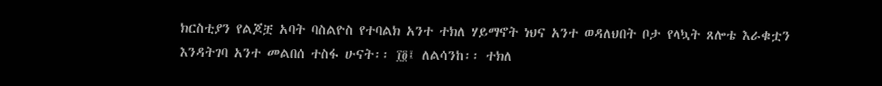ክርስቲያን የልጆቿ አባት ባስልዮስ የተባልክ አንተ ተክለ ሃይማኖት ነህና አንተ ወዳለህበት ቦታ የላኳት ጸሎቴ እራቁቷን እንዳትገባ አንተ መልበሰ ተስፋ ሁናት፡፡ ፲፬፤ ለልሳንከ፡፡ ተክለ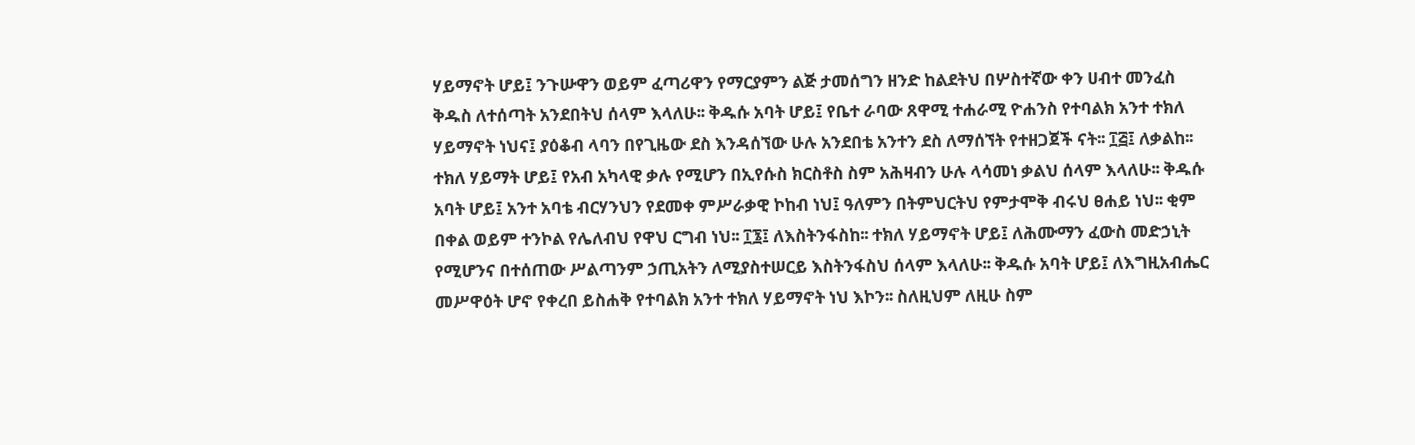ሃይማኖት ሆይ፤ ንጉሡዋን ወይም ፈጣሪዋን የማርያምን ልጅ ታመሰግን ዘንድ ከልደትህ በሦስተኛው ቀን ሀብተ መንፈስ ቅዱስ ለተሰጣት አንደበትህ ሰላም እላለሁ፡፡ ቅዱሱ አባት ሆይ፤ የቤተ ራባው ጸዋሚ ተሐራሚ ዮሐንስ የተባልክ አንተ ተክለ ሃይማኖት ነህና፤ ያዕቆብ ላባን በየጊዜው ደስ እንዳሰኘው ሁሉ አንደበቴ አንተን ደስ ለማሰኘት የተዘጋጀች ናት፡፡ ፲፭፤ ለቃልከ፡፡ ተክለ ሃይማት ሆይ፤ የአብ አካላዊ ቃሉ የሚሆን በኢየሱስ ክርስቶስ ስም አሕዛብን ሁሉ ላሳመነ ቃልህ ሰላም እላለሁ፡፡ ቅዱሱ አባት ሆይ፤ አንተ አባቴ ብርሃንህን የደመቀ ምሥራቃዊ ኮከብ ነህ፤ ዓለምን በትምህርትህ የምታሞቅ ብሩህ ፀሐይ ነህ፡፡ ቂም በቀል ወይም ተንኮል የሌለብህ የዋህ ርግብ ነህ፡፡ ፲፮፤ ለእስትንፋስከ፡፡ ተክለ ሃይማኖት ሆይ፤ ለሕሙማን ፈውስ መድኃኒት የሚሆንና በተሰጠው ሥልጣንም ኃጢአትን ለሚያስተሠርይ እስትንፋስህ ሰላም እላለሁ፡፡ ቅዱሱ አባት ሆይ፤ ለእግዚአብሔር መሥዋዕት ሆኖ የቀረበ ይስሐቅ የተባልክ አንተ ተክለ ሃይማኖት ነህ እኮን፡፡ ስለዚህም ለዚሁ ስም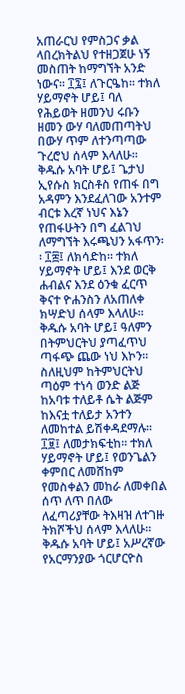አጠራርህ የምስጋና ቃል ላበረክትልህ የተዘጋጀሁ ነኝ መስጠት ከማግኘት አንድ ነውና፡፡ ፲፯፤ ለጉርዔከ፡፡ ተክለ ሃይማኖት ሆይ፤ ባለ የሕይወት ዘመንህ ሩቡን ዘመን ውሃ ባለመጠጣትህ በውሃ ጥም ለተንጣጣው ጉረሮህ ሰላም እላለሁ፡፡ ቅዱሱ አባት ሆይ፤ ጌታህ ኢየሱስ ክርስቶስ የጠፋ በግ አዳምን እንደፈለገው አንተም ብርቱ እረኛ ነህና እኔን የጠፋሁትን በግ ፈልገህ ለማግኘት እሩጫህን አፋጥን፡፡ ፲፰፤ ለክሳድከ፡፡ ተክለ ሃይማኖት ሆይ፤ እንደ ወርቅ ሐብልና እንደ ዕንቁ ፈርጥ ቅናተ ዮሐንስን ለአጠለቀ ክሣድህ ሰላም እላለሁ፡፡ ቅዱሱ አባት ሆይ፤ ዓለምን በትምህርትህ ያጣፈጥህ ጣፋጭ ጨው ነህ እኮን፡፡ ስለዚህም ከትምህርትህ ጣዕም ተነሳ ወንድ ልጅ ከአባቱ ተለይቶ ሴት ልጅም ከእናቷ ተለይታ አንተን ለመከተል ይሽቀዳደማሉ፡፡ ፲፱፤ ለመታክፍቲከ፡፡ ተክለ ሃይማኖት ሆይ፤ የወንጌልን ቀምበር ለመሸከም የመስቀልን መከራ ለመቀበል ሰጥ ለጥ በለው ለፈጣሪያቸው ትእዛዝ ለተገዙ ትክሾችህ ሰላም እላለሁ፡፡ ቅዱሱ አባት ሆይ፤ አሥረኛው የአርማንያው ጎርሆርዮስ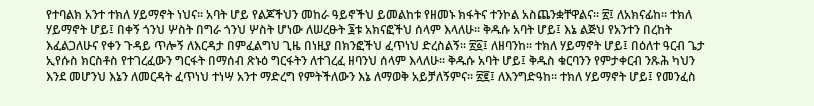የተባልክ አንተ ተክለ ሃይማኖት ነህና፡፡ አባት ሆይ የልጆችህን መከራ ዓይኖችህ ይመልከቱ የዘመኑ ክፋትና ተንኮል አስጨንቋቸዋልና፡፡ ፳፤ ለአክናፊከ፡፡ ተክለ ሃይማኖት ሆይ፤ በቀኝ ጎንህ ሦስት በግራ ጎንህ ሦስት ሆነው ለሠረፁት ፮ቱ አክናፎችህ ሰላም እላለሁ፡፡ ቅዱሱ አባት ሆይ፤ እኔ ልጅህ የአንተን በረከት እፈልጋለሁና የቀን ጉዳይ ጥሎኝ ለእርዳታ በምፈልግህ ጊዜ በነዚያ በክንፎችህ ፈጥነህ ድረስልኝ፡፡ ፳፩፤ ለዘባንከ፡፡ ተክለ ሃይማኖት ሆይ፤ በዕለተ ዓርብ ጌታ ኢየሱስ ክርስቶስ የተገረፈውን ግርፋት በማሰብ ጽኑዕ ግርፋትን ለተገረፈ ዘባንህ ሰላም እላለሁ፡፡ ቅዱሱ አባት ሆይ፤ ቅዱስ ቁርባንን የምታቀርብ ንጹሕ ካህን እንደ መሆንህ እኔን ለመርዳት ፈጥነህ ተነሣ አንተ ማድረግ የምትችለውን እኔ ለማወቅ አይቻለኝምና፡፡ ፳፪፤ ለእንግድዓከ፡፡ ተክለ ሃይማኖት ሆይ፤ የመንፈስ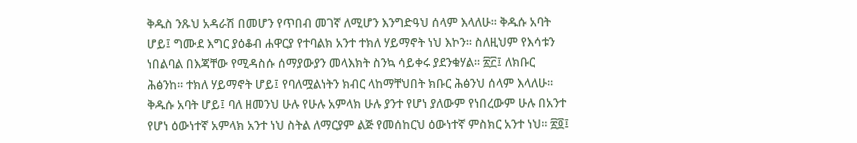ቅዱስ ንጹህ አዳራሽ በመሆን የጥበብ መገኛ ለሚሆን እንግድዓህ ሰላም እላለሁ፡፡ ቅዱሱ አባት ሆይ፤ ግሙደ እግር ያዕቆብ ሐዋርያ የተባልክ አንተ ተክለ ሃይማኖት ነህ እኮን፡፡ ስለዚህም የእሳቱን ነበልባል በእጃቸው የሚዳስሱ ሰማያውያን መላእክት ስንኳ ሳይቀሩ ያደንቁሃል፡፡ ፳፫፤ ለክቡር ሕፅንከ፡፡ ተክለ ሃይማኖት ሆይ፤ የባለሟልነትን ክብር ላከማቸህበት ክቡር ሕፅንህ ሰላም እላለሁ፡፡ ቅዱሱ አባት ሆይ፤ ባለ ዘመንህ ሁሉ የሁሉ አምላክ ሁሉ ያንተ የሆነ ያለውም የነበረውም ሁሉ በአንተ የሆነ ዕውነተኛ አምላክ አንተ ነህ ስትል ለማርያም ልጅ የመሰከርህ ዕውነተኛ ምስክር አንተ ነህ፡፡ ፳፬፤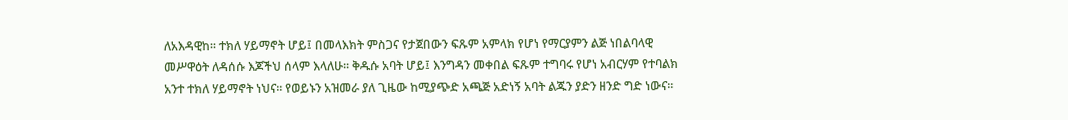ለአእዳዊከ፡፡ ተክለ ሃይማኖት ሆይ፤ በመላእክት ምስጋና የታጀበውን ፍጹም አምላክ የሆነ የማርያምን ልጅ ነበልባላዊ መሥዋዕት ለዳሰሱ እጆችህ ሰላም እላለሁ፡፡ ቅዱሱ አባት ሆይ፤ እንግዳን መቀበል ፍጹም ተግባሩ የሆነ አብርሃም የተባልክ አንተ ተክለ ሃይማኖት ነህና፡፡ የወይኑን አዝመራ ያለ ጊዜው ከሚያጭድ አጫጅ አድነኝ አባት ልጁን ያድን ዘንድ ግድ ነውና፡፡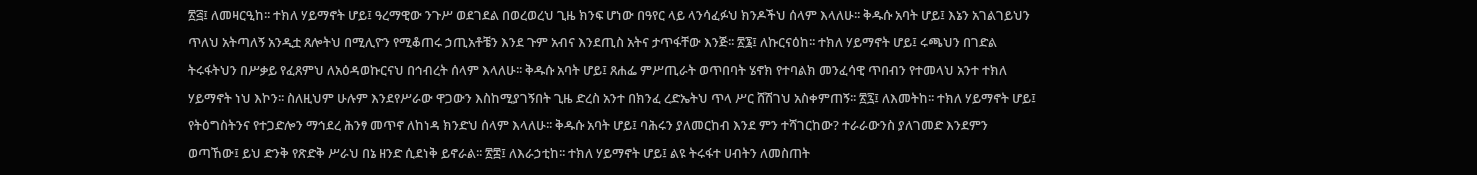፳፭፤ ለመዛርዒከ፡፡ ተክለ ሃይማኖት ሆይ፤ ዓረማዊው ንጉሥ ወደገደል በወረወረህ ጊዜ ክንፍ ሆነው በዓየር ላይ ላንሳፈፉህ ክንዶችህ ሰላም እላለሁ፡፡ ቅዱሱ አባት ሆይ፤ እኔን አገልገይህን ጥለህ አትጣለኝ አንዲቷ ጸሎትህ በሚሊዮን የሚቆጠሩ ኃጢአቶቼን እንደ ጉም አብና እንደጢስ አትና ታጥፋቸው እንጅ፡፡ ፳፮፤ ለኩርናዕከ፡፡ ተክለ ሃይማኖት ሆይ፤ ሩጫህን በገድል ትሩፋትህን በሥቃይ የፈጸምህ ለአዕዳወኩርናህ በኅብረት ሰላም እላለሁ፡፡ ቅዱሱ አባት ሆይ፤ ጸሐፌ ምሥጢራት ወጥበባት ሄኖክ የተባልክ መንፈሳዊ ጥበብን የተመላህ አንተ ተክለ ሃይማኖት ነህ እኮን፡፡ ስለዚህም ሁሉም እንደየሥራው ዋጋውን እስከሚያገኝበት ጊዜ ድረስ አንተ በክንፈ ረድኤትህ ጥላ ሥር ሸሽገህ አስቀምጠኝ፡፡ ፳፯፤ ለእመትከ፡፡ ተክለ ሃይማኖት ሆይ፤ የትዕግስትንና የተጋድሎን ማኅደረ ሕንፃ መጥኖ ለከነዳ ክንድህ ሰላም እላለሁ፡፡ ቅዱሱ አባት ሆይ፤ ባሕሩን ያለመርከብ እንደ ምን ተሻገርከው? ተራራውንስ ያለገመድ እንደምን ወጣኸው፤ ይህ ድንቅ የጽድቅ ሥራህ በኔ ዘንድ ሲደነቅ ይኖራል፡፡ ፳፰፤ ለእራኃቲከ፡፡ ተክለ ሃይማኖት ሆይ፤ ልዩ ትሩፋተ ሀብትን ለመስጠት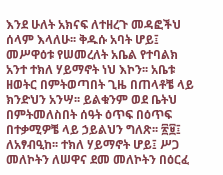እንደ ሁለት አክናፍ ለተዘረጉ መዳፎችህ ሰላም እላለሁ፡፡ ቅዱሱ አባት ሆይ፤ መሥዋዕቱ የሠመረለት አቤል የተባልክ አንተ ተክለ ሃይማኖት ነህ እኮን፡፡ አቤቱ ዘወትር በምትወጣበት ጊዜ በጠላቶቼ ላይ ክንድህን አንሣ፡፡ ይልቁንም ወደ ቤትህ በምትመለስበት ሰዓት ዕጥፍ በዕጥፍ በተቃሚዎቼ ላይ ኃይልህን ግለጽ፡፡ ፳፱፤ ለአፃብዒከ፡፡ ተክለ ሃይማኖት ሆይ፤ ሥጋ መለኮትን ለሠዋና ደመ መለኮትን በዕርፈ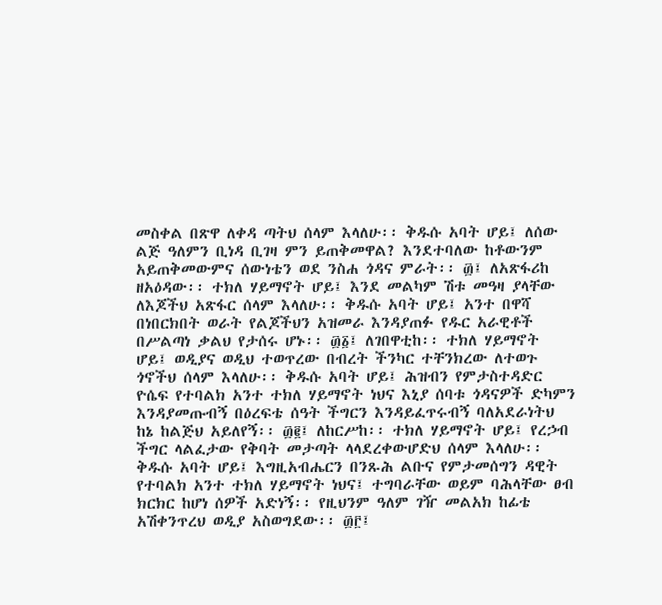መስቀል በጽዋ ለቀዳ ጣትህ ሰላም እላለሁ፡፡ ቅዱሱ አባት ሆይ፤ ለሰው ልጅ ዓለምን ቢነዳ ቢገዛ ምን ይጠቅመዋል? እንደተባለው ከቶውንም አይጠቅመውምና ሰውነቴን ወደ ንስሐ ጎዳና ምራት፡፡ ፴፤ ለአጽፋሪከ ዘአዕዳው፡፡ ተክለ ሃይማኖት ሆይ፤ እንደ መልካም ሽቱ መዓዛ ያላቸው ለእጆችህ አጽፋር ሰላም እላለሁ፡፡ ቅዱሱ አባት ሆይ፤ አንተ በዋሻ በነበርክበት ወራት የልጆችህን አዝመራ እንዳያጠፉ የዱር አራዊቶች በሥልጣነ ቃልህ የታሰሩ ሆኑ፡፡ ፴፩፤ ለገበዋቲከ፡፡ ተክለ ሃይማኖት ሆይ፤ ወዲያና ወዲህ ተወጥረው በብረት ችንካር ተቸንክረው ለተወጉ ጎኖችህ ሰላም እላለሁ፡፡ ቅዱሱ አባት ሆይ፤ ሕዝብን የምታስተዳድር ዮሴፍ የተባልክ አንተ ተክለ ሃይማኖት ነህና እኒያ ሰባቱ ጎዳናዎች ድካምን እንዳያመጡብኝ በዕረፍቴ ሰዓት ችግርን እንዳይፈጥሩብኝ ባለአደራነትህ ከኔ ከልጅህ አይለየኝ፡፡ ፴፪፤ ለከርሥከ፡፡ ተክለ ሃይማኖት ሆይ፤ የረኃብ ችግር ላልፈታው የቅባት መታጣት ላላደረቀውሆድህ ሰላም እላለሁ፡፡ ቅዱሱ አባት ሆይ፤ እግዚአብሔርን በንጹሕ ልቡና የምታመሰግን ዳዊት የተባልክ አንተ ተክለ ሃይማኖት ነህና፤ ተግባራቸው ወይም ባሕላቸው ፀብ ክርክር ከሆነ ሰዎች አድነኝ፡፡ የዚህንም ዓለም ገዥ መልአክ ከፊቴ አሽቀንጥረህ ወዲያ አስወግደው፡፡ ፴፫፤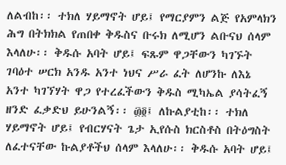ለልብከ፡፡ ተክለ ሃይማኖት ሆይ፤ የማርያምን ልጅ የአምላክን ሕግ በትክክል የጠበቀ ቅዱስና ቡሩክ ለሚሆን ልቡናህ ሰላም እላለሁ፡፡ ቅዱሱ አባት ሆይ፤ ፍጹም ዋጋቸውን ካገኙት ገባዕተ ሠርክ አንዱ አንተ ነህና ሥራ ፈት ለሆንኩ ለእኔ አንተ ካገኘሃት ዋጋ የተረፈችውን ቅዱስ ሚካኤል ያሳትፈኝ ዘንድ ፈቃድህ ይሁንልኝ፡፡ ፴፬፤ ለኩልያቲከ፡፡ ተክለ ሃይማኖት ሆይ፤ የብርሃናት ጌታ ኢየሱስ ክርስቶስ በትዕግስት ለፈተናቸው ኩልያቶችህ ሰላም እላለሁ፡፡ ቅዱሱ አባት ሆይ፤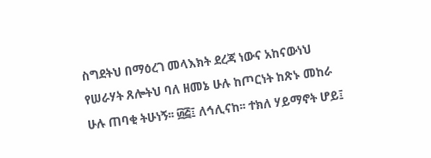ስግደትህ በማዕረገ መላእክት ደረጃ ነውና አከናውነህ የሠራሃት ጸሎትህ ባለ ዘመኔ ሁሉ ከጦርነት ከጽኑ መከራ ሁሉ ጠባቂ ትሁነኝ፡፡ ፴፭፤ ለኅሊናከ፡፡ ተክለ ሃይማኖት ሆይ፤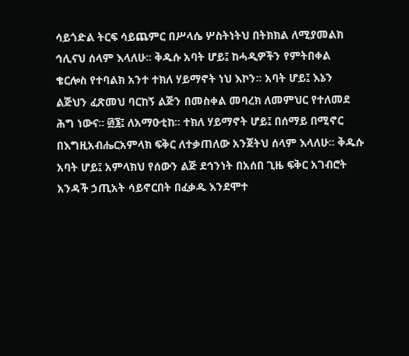ሳይጎድል ትርፍ ሳይጨምር በሥላሴ ሦስትነትህ በትክክል ለሚያመልክ ኅሊናህ ሰላም እላለሁ፡፡ ቅዱሱ አባት ሆይ፤ ከሓዲዎችን የምትበቀል ቄርሎስ የተባልክ አንተ ተክለ ሃይማኖት ነህ እኮን፡፡ አባት ሆይ፤ እኔን ልጅህን ፈጽመህ ባርከኝ ልጅን በመስቀል መባረክ ለመምህር የተለመደ ሕግ ነውና፡፡ ፴፮፤ ለአማዑቲከ፡፡ ተክለ ሃይማኖት ሆይ፤ በሰማይ በሚኖር በእግዚአብሔርአምላክ ፍቅር ለተቃጠለው አንጀትህ ሰላም እላለሁ፡፡ ቅዱሱ አባት ሆይ፤ አምላክህ የሰውን ልጅ ደኅንነት በአሰበ ጊዜ ፍቅር አገብሮት አንዳች ኃጢአት ሳይኖርበት በፈቃዱ እንደሞተ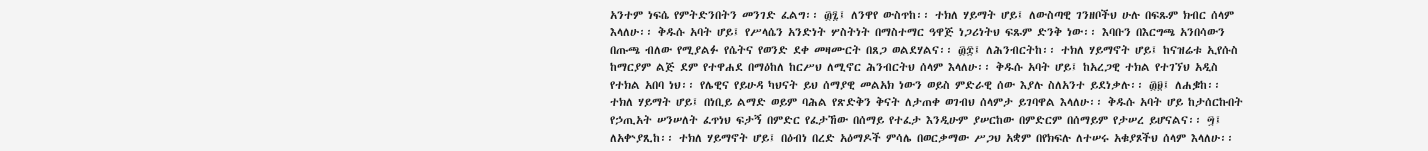አንተም ነፍሴ የምትድንበትን መንገድ ፈልግ፡፡ ፴፯፤ ለንዋየ ውስጥከ፡፡ ተክለ ሃይማት ሆይ፤ ለውስጣዊ ገንዘቦችህ ሁሉ በፍጹም ክብር ሰላም እላለሁ፡፡ ቅዱሱ አባት ሆይ፤ የሥላሴን አንድነት ሦስትነት በማስተማር ዓዋጅ ነጋሪነትህ ፍጹም ድንቅ ነው፡፡ እባቡን በእርግጫ አንበሳውን በጡጫ ብለው የሚያልፉ የሴትና የወንድ ደቀ መዛሙርት በጸጋ ወልደሃልና፡፡ ፴፰፤ ለሕንብርትከ፡፡ ተክለ ሃይማኖት ሆይ፤ ከናዝሬቱ ኢየሱስ ከማርያም ልጅ ደም የተዋሐደ በማዕከለ ከርሥህ ለሚኖር ሕንብርትህ ሰላም እላለሁ፡፡ ቅዱሱ አባት ሆይ፤ ከአረጋዊ ተክል የተገኘህ አዲስ የተክል አበባ ነህ፡፡ የሌዊና የይሁዳ ካህናት ይህ ሰማያዊ መልአክ ነውን ወይስ ምድራዊ ሰው እያሉ ስለአንተ ይደነቃሉ፡፡ ፴፱፤ ለሐቌከ፡፡ ተክለ ሃይማት ሆይ፤ በነቢይ ልማድ ወይም ባሕል የጽድቅን ቅናት ለታጠቀ ወገብህ ሰላምታ ይገባዋል እላለሁ፡፡ ቅዱሱ አባት ሆይ ከታሰርኩበት የኃጢአት ሠንሠለት ፈጥነህ ፍታኝ በምድር የፈታኸው በሰማይ የተፈታ እንዲሁም ያሠርከው በምድርም በሰማይም የታሠረ ይሆናልና፡፡ ፵፤ ለአቍያጺከ፡፡ ተክለ ሃይማኖት ሆይ፤ በዕብነ በረድ አዕማዶች ምሳሌ በወርቃማው ሥጋህ አቋም በየክፍሉ ለተሠሩ አቁያጾችህ ሰላም እላለሁ፡፡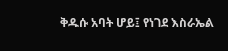ቅዱሱ አባት ሆይ፤ የነገደ እስራኤል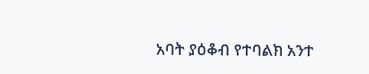አባት ያዕቆብ የተባልክ አንተ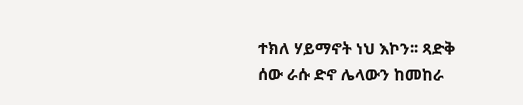ተክለ ሃይማኖት ነህ እኮን፡፡ ጻድቅ ሰው ራሱ ድኖ ሌላውን ከመከራ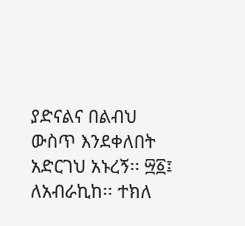ያድናልና በልብህ ውስጥ እንደቀለበት አድርገህ አኑረኝ፡፡ ፵፩፤ ለአብራኪከ፡፡ ተክለ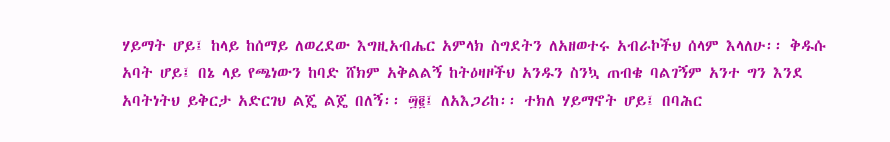ሃይማት ሆይ፤ ከላይ ከሰማይ ለወረደው እግዚአብሔር አምላክ ስግደትን ለአዘወተሩ አብራኮችህ ሰላም እላለሁ፡፡ ቅዱሱ አባት ሆይ፤ በኔ ላይ የጫነውን ከባድ ሸክም አቅልልኝ ከትዕዛዞችህ አንዱን ስንኳ ጠብቄ ባልገኝም አንተ ግን እንደ አባትነትህ ይቅርታ አድርገህ ልጄ ልጄ በለኝ፡፡ ፵፪፤ ለአእጋሪከ፡፡ ተክለ ሃይማኖት ሆይ፤ በባሕር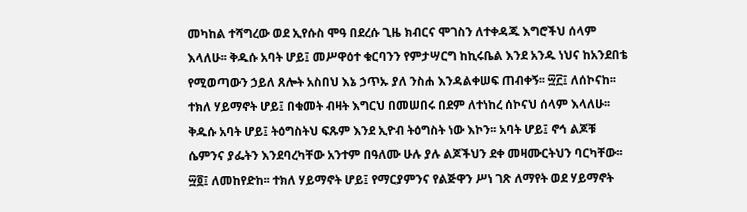መካከል ተሻግረው ወደ ኢየሱስ ሞዓ በደረሱ ጊዜ ክብርና ሞገስን ለተቀዳጁ እግሮችህ ሰላም እላለሁ፡፡ ቅዱሱ አባት ሆይ፤ መሥዋዕተ ቁርባንን የምታሣርግ ከኪሩቤል እንደ አንዱ ነህና ከአንደበቴ የሚወጣውን ኃይለ ጸሎት አስበህ እኔ ኃጥኡ ያለ ንስሐ እንዳልቀሠፍ ጠብቀኝ፡፡ ፵፫፤ ለሰኮናከ፡፡ ተክለ ሃይማኖት ሆይ፤ በቁመት ብዛት እግርህ በመሠበሩ በደም ለተነከረ ሰኮናህ ሰላም እላለሁ፡፡ ቅዱሱ አባት ሆይ፤ ትዕግስትህ ፍጹም እንደ ኢዮብ ትዕግስት ነው እኮን፡፡ አባት ሆይ፤ ኖኅ ልጆቹ ሴምንና ያፌትን እንደባረካቸው አንተም በዓለሙ ሁሉ ያሉ ልጆችህን ደቀ መዛሙርትህን ባርካቸው፡፡ ፵፬፤ ለመከየድከ፡፡ ተክለ ሃይማኖት ሆይ፤ የማርያምንና የልጅዋን ሥነ ገጽ ለማየት ወደ ሃይማኖት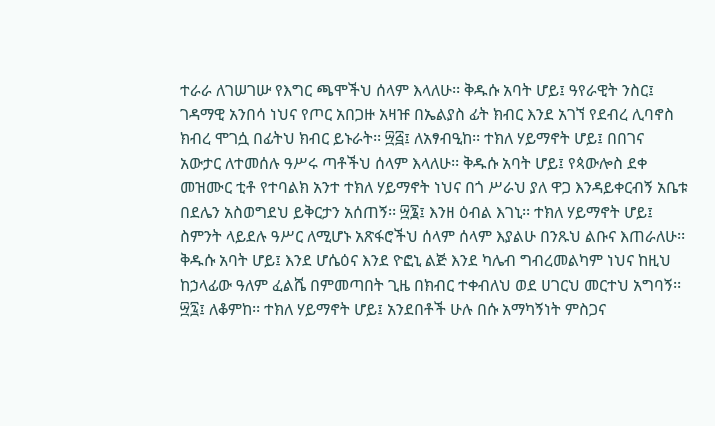ተራራ ለገሠገሡ የእግር ጫሞችህ ሰላም እላለሁ፡፡ ቅዱሱ አባት ሆይ፤ ዓየራዊት ንስር፤ ገዳማዊ አንበሳ ነህና የጦር አበጋዙ አዛዡ በኤልያስ ፊት ክብር እንደ አገኘ የደብረ ሊባኖስ ክብረ ሞገሷ በፊትህ ክብር ይኑራት፡፡ ፵፭፤ ለአፃብዒከ፡፡ ተክለ ሃይማኖት ሆይ፤ በበገና አውታር ለተመሰሉ ዓሥሩ ጣቶችህ ሰላም እላለሁ፡፡ ቅዱሱ አባት ሆይ፤ የጳውሎስ ደቀ መዝሙር ቲቶ የተባልክ አንተ ተክለ ሃይማኖት ነህና በጎ ሥራህ ያለ ዋጋ እንዳይቀርብኝ አቤቱ በደሌን አስወግደህ ይቅርታን አሰጠኝ፡፡ ፵፮፤ እንዘ ዕብል እገኒ፡፡ ተክለ ሃይማኖት ሆይ፤ ስምንት ላይደሉ ዓሥር ለሚሆኑ አጽፋሮችህ ሰላም ሰላም እያልሁ በንጹህ ልቡና እጠራለሁ፡፡ ቅዱሱ አባት ሆይ፤ እንደ ሆሴዕና እንደ ዮፎኒ ልጅ እንደ ካሌብ ግብረመልካም ነህና ከዚህ ከኃላፊው ዓለም ፈልሼ በምመጣበት ጊዜ በክብር ተቀብለህ ወደ ሀገርህ መርተህ አግባኝ፡፡ ፵፯፤ ለቆምከ፡፡ ተክለ ሃይማኖት ሆይ፤ አንደበቶች ሁሉ በሱ አማካኝነት ምስጋና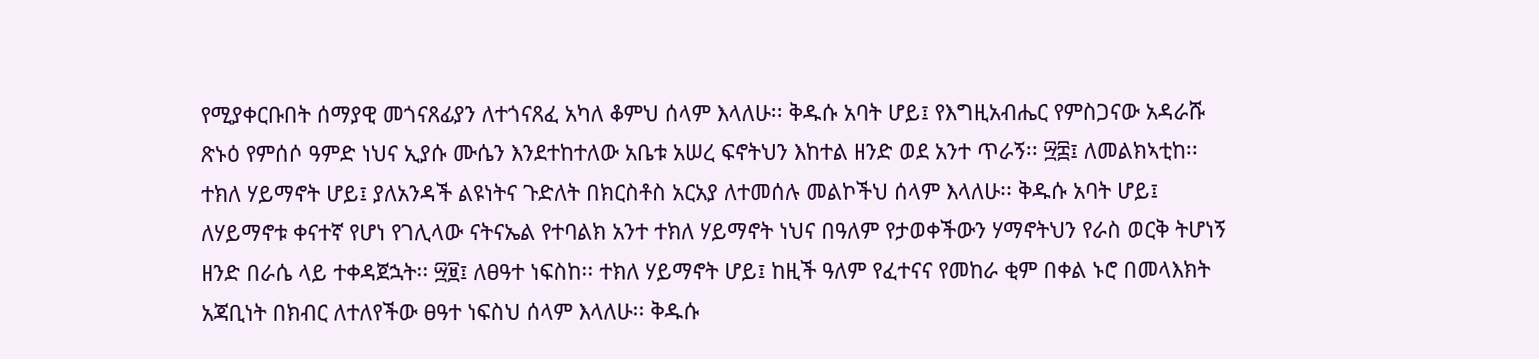የሚያቀርቡበት ሰማያዊ መጎናጸፊያን ለተጎናጸፈ አካለ ቆምህ ሰላም እላለሁ፡፡ ቅዱሱ አባት ሆይ፤ የእግዚአብሔር የምስጋናው አዳራሹ ጽኑዕ የምሰሶ ዓምድ ነህና ኢያሱ ሙሴን እንደተከተለው አቤቱ አሠረ ፍኖትህን እከተል ዘንድ ወደ አንተ ጥራኝ፡፡ ፵፰፤ ለመልክኣቲከ፡፡ ተክለ ሃይማኖት ሆይ፤ ያለአንዳች ልዩነትና ጉድለት በክርስቶስ አርአያ ለተመሰሉ መልኮችህ ሰላም እላለሁ፡፡ ቅዱሱ አባት ሆይ፤ ለሃይማኖቱ ቀናተኛ የሆነ የገሊላው ናትናኤል የተባልክ አንተ ተክለ ሃይማኖት ነህና በዓለም የታወቀችውን ሃማኖትህን የራስ ወርቅ ትሆነኝ ዘንድ በራሴ ላይ ተቀዳጀኋት፡፡ ፵፱፤ ለፀዓተ ነፍስከ፡፡ ተክለ ሃይማኖት ሆይ፤ ከዚች ዓለም የፈተናና የመከራ ቂም በቀል ኑሮ በመላእክት አጃቢነት በክብር ለተለየችው ፀዓተ ነፍስህ ሰላም እላለሁ፡፡ ቅዱሱ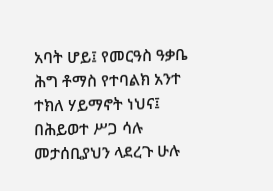አባት ሆይ፤ የመርዓስ ዓቃቤ ሕግ ቶማስ የተባልክ አንተ ተክለ ሃይማኖት ነህና፤ በሕይወተ ሥጋ ሳሉ መታሰቢያህን ላደረጉ ሁሉ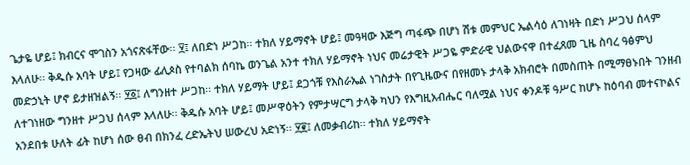ጌታዬ ሆይ፤ ክብርና ሞገስን አጎናጽፋቸው፡፡ ፶፤ ለበድነ ሥጋከ፡፡ ተክለ ሃይማኖት ሆይ፤ መዓዛው እጅግ ጣፋጭ በሆነ ሽቱ መምህር ኤልሳዕ ለገነዛት በድነ ሥጋህ ሰላም እላለሁ፡፡ ቅዱሱ አባት ሆይ፤ የጋዛው ፊሊጶስ የተባልክ ሰባኬ ወንጌል አንተ ተክለ ሃይማኖት ነህና መሬታዊት ሥጋዬ ምድራዊ ህልውናዋ በተፈጸመ ጊዜ ስባረ ዓፅምህ መድኃኒት ሆኖ ይታዘዝልኝ፡፡ ፶፩፤ ለግንዘተ ሥጋከ፡፡ ተክለ ሃይማት ሆይ፤ ደጋጎቹ የእስራኤል ነገስታት በየጊዜውና በየዘመኑ ታላቅ አክብሮት በመስጠት በሚማፀኑበት ገንዘብ ለተገነዘው ግንዘተ ሥጋህ ሰላም እላለሁ፡፡ ቅዱሱ አባት ሆይ፤ መሥዋዕትን የምታሣርግ ታላቅ ካህን የእግዚአብሔር ባለሟል ነህና ቀንዶቹ ዓሥር ከሆኑ ከዕባብ መተናኮልና አንደበቱ ሁለት ፊት ከሆነ ሰው ፀብ በክንፈ ረድኤትህ ሠውረህ አድነኝ፡፡ ፶፪፤ ለመቃብሪከ፡፡ ተክለ ሃይማኖት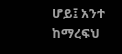ሆይ፤ አንተ ከማረፍህ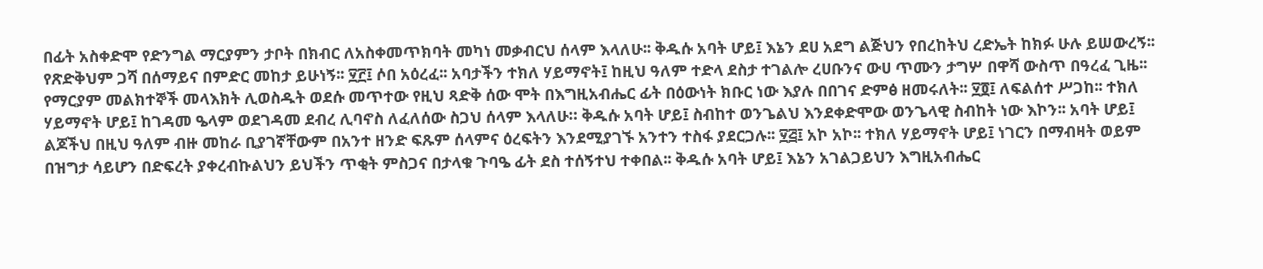በፊት አስቀድሞ የድንግል ማርያምን ታቦት በክብር ለአስቀመጥክባት መካነ መቃብርህ ሰላም እላለሁ፡፡ ቅዱሱ አባት ሆይ፤ እኔን ደሀ አደግ ልጅህን የበረከትህ ረድኤት ከክፉ ሁሉ ይሠውረኝ፡፡ የጽድቅህም ጋሻ በሰማይና በምድር መከታ ይሁነኝ፡፡ ፶፫፤ ሶበ አዕረፈ፡፡ አባታችን ተክለ ሃይማኖት፤ ከዚህ ዓለም ተድላ ደስታ ተገልሎ ረሀቡንና ውሀ ጥሙን ታግሦ በዋሻ ውስጥ በዓረፈ ጊዜ፡፡ የማርያም መልክተኞች መላእክት ሊወስዱት ወደሱ መጥተው የዚህ ጻድቅ ሰው ሞት በእግዚአብሔር ፊት በዕውነት ክቡር ነው እያሉ በበገና ድምፅ ዘመሩለት፡፡ ፶፬፤ ለፍልሰተ ሥጋከ፡፡ ተክለ ሃይማኖት ሆይ፤ ከገዳመ ዔላም ወደገዳመ ደብረ ሊባኖስ ለፈለሰው ስጋህ ሰላም እላለሁ። ቅዱሱ አባት ሆይ፤ ስብከተ ወንጌልህ እንደቀድሞው ወንጌላዊ ስብከት ነው እኮን፡፡ አባት ሆይ፤ ልጆችህ በዚህ ዓለም ብዙ መከራ ቢያገኛቸውም በአንተ ዘንድ ፍጹም ሰላምና ዕረፍትን እንደሚያገኙ አንተን ተስፋ ያደርጋሉ፡፡ ፶፭፤ አኮ አኮ፡፡ ተክለ ሃይማኖት ሆይ፤ ነገርን በማብዛት ወይም በዝግታ ሳይሆን በድፍረት ያቀረብኩልህን ይህችን ጥቂት ምስጋና በታላቁ ጉባዔ ፊት ደስ ተሰኝተህ ተቀበል፡፡ ቅዱሱ አባት ሆይ፤ እኔን አገልጋይህን እግዚአብሔር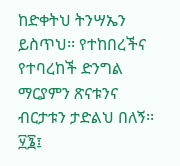ከድቀትህ ትንሣኤን ይስጥህ፡፡ የተከበረችና የተባረከች ድንግል ማርያምን ጽናቱንና ብርታቱን ታድልህ በለኝ፡፡ ፶፮፤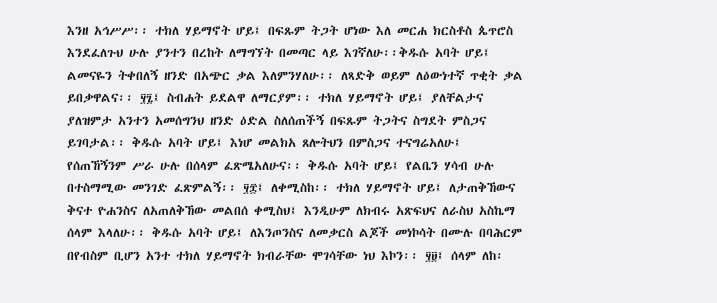እንዘ አኅሥሥ፡፡ ተክለ ሃይማኖት ሆይ፤ በፍጹም ትጋት ሆነው እለ መርሐ ክርስቶስ ጴጥሮስ እንደፈለጉህ ሁሉ ያንተን በረከት ለማግኘት በመጣር ላይ እገኛለሁ፡፡ቅዱሱ አባት ሆይ፤ ልመናዬን ትቀበለኝ ዘንድ በአጭር ቃል እለምንሃለሁ፡፡ ለጻድቅ ወይም ለዕውነተኛ ጥቂት ቃል ይበቃዋልና፡፡ ፶፯፤ ስብሐት ይደልዋ ለማርያም፡፡ ተክለ ሃይማኖት ሆይ፤ ያለቸልታና ያለዝምታ አንተን አመሰግንህ ዘንድ ዕድል ስለሰጠችኝ በፍጹም ትጋትና ስግደት ምስጋና ይገባታል፡፡ ቅዱሱ አባት ሆይ፤ እነሆ መልክአ ጸሎትህን በምስጋና ተናግሬአለሁ፤ የሰጠኸኝንም ሥራ ሁሉ በሰላም ፈጽሜአለሁና፡፡ ቅዱሱ አባት ሆይ፤ የልቤን ሃሳብ ሁሉ በተስማሚው መንገድ ፈጽምልኝ፡፡ ፶፰፤ ለቀሚስከ፡፡ ተክለ ሃይማኖት ሆይ፤ ለታጠቅኸውና ቅናተ ዮሐንስና ለአጠለቅኸው መልበሰ ቀሚስህ፤ እንዲሁም ለክብሩ አጽፍህና ለራስህ አስኬማ ሰላም እላለሁ፡፡ ቅዱሱ አባት ሆይ፤ ለእንጦንስና ለመቃርስ ልጆች መነኮሳት በሙሉ በባሕርም በየብስም ቢሆን አንተ ተክለ ሃይማኖት ክብራቸው ሞገሳቸው ነህ እኮን፡፡ ፶፱፤ ሰላም ለከ፡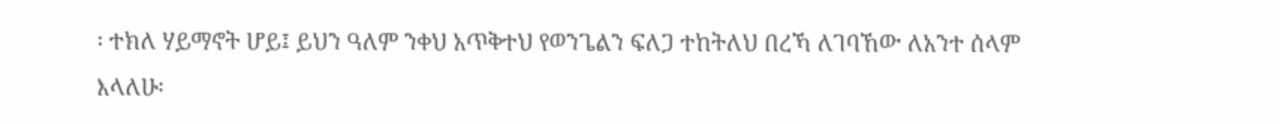፡ ተክለ ሃይማኖት ሆይ፤ ይህን ዓለም ንቀህ አጥቅተህ የወንጌልን ፍለጋ ተከትለህ በረኻ ለገባኸው ለአንተ ሰላም እላለሁ፡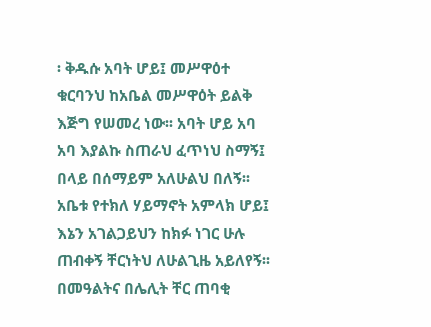፡ ቅዱሱ አባት ሆይ፤ መሥዋዕተ ቁርባንህ ከአቤል መሥዋዕት ይልቅ እጅግ የሠመረ ነው፡፡ አባት ሆይ አባ አባ እያልኩ ስጠራህ ፈጥነህ ስማኝ፤ በላይ በሰማይም አለሁልህ በለኝ፡፡ አቤቱ የተክለ ሃይማኖት አምላክ ሆይ፤ እኔን አገልጋይህን ከክፉ ነገር ሁሉ ጠብቀኝ ቸርነትህ ለሁልጊዜ አይለየኝ፡፡ በመዓልትና በሌሊት ቸር ጠባቂ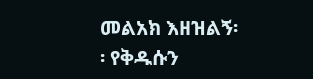መልአክ እዘዝልኝ፡፡ የቅዱሱን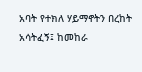አባት የተክለ ሃይማኖትን በረከት አሳትፈኝ፤ ከመከራ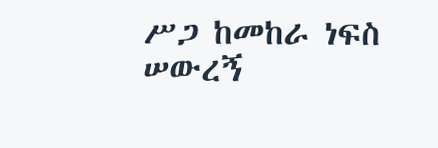ሥጋ ከመከራ ነፍስ ሠውረኝ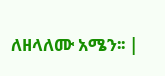ለዘላለሙ አሜን፡፡ |